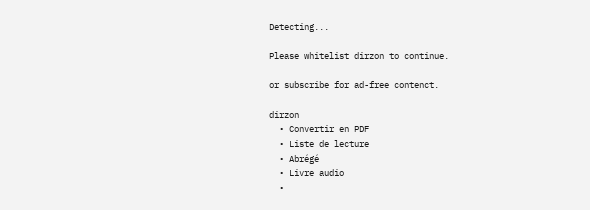Detecting...

Please whitelist dirzon to continue.

or subscribe for ad-free contenct.

dirzon
  • Convertir en PDF
  • Liste de lecture
  • Abrégé
  • Livre audio
  •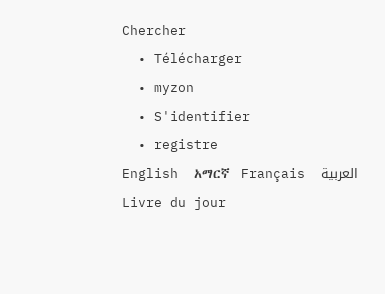Chercher
  • Télécharger
  • myzon
  • S'identifier
  • registre
English  አማርኛ  Français  العربية
Livre du jour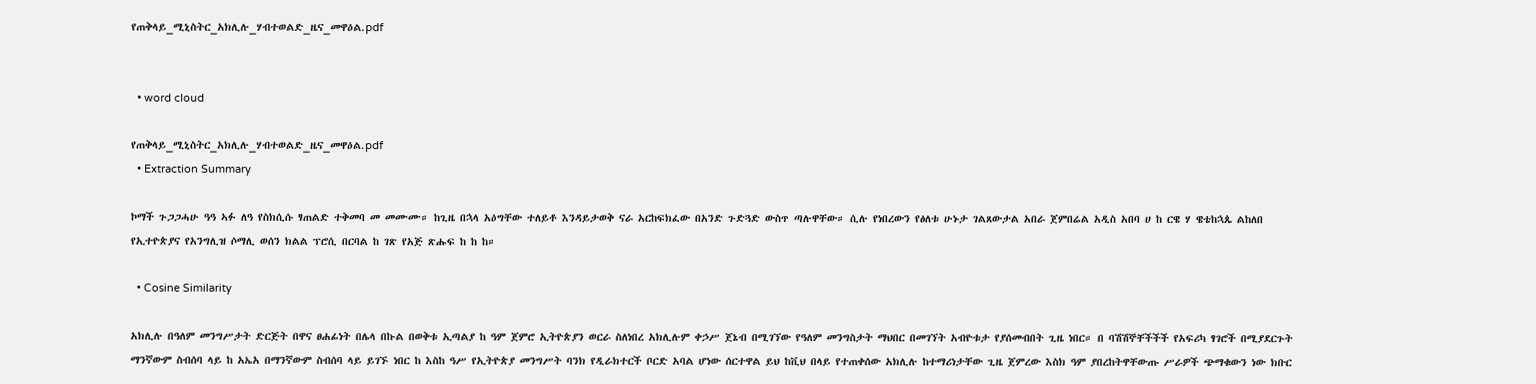የጠቅላይ_ሚኒስትር_አክሊሉ_ሃብተወልድ_ዜና_መዋዕል.pdf


  • word cloud

የጠቅላይ_ሚኒስትር_አክሊሉ_ሃብተወልድ_ዜና_መዋዕል.pdf
  • Extraction Summary

ኮማች ጉጋጋሓሁ ዓዓ ኣፉ ለዓ የስክሲሱ ፃጠልድ ተቅመባ መ መሙሙ። ከጊዜ በኋላ አዕግቸው ተለይቶ እንዳይታወቅ ናራ አርከፍክፈው በአንድ ጉድጓድ ውስጥ ጣሉዋቸው። ሲሉ የነበረውን የፅለቱ ሁኑታ ገልጸውታል አበራ ጀምበሬል አዲስ አበባ ሀ ከ ርዌ ሃ ዌቴከኋጴ ልከለበ የኢተዮጵያና የአንግሊዝ ሶማሊ ወሰን ክልል ፕሮሲ በርባል ከ ገጽ የአጅ ጽሑፍ ከ ከ ከ።

  • Cosine Similarity

አክሊሉ በዓለም መንግሥታት ድርጅት በዋና ፀሐፊነት በሌላ በኩል በወቅቱ ኢጣልያ ከ ዓም ጀምሮ ኢትዮጵያን ወርራ ስለነበረ አክሊሉም ቀኃሥ ጀኔብ በሚገኘው የዓለም መንግስታት ማህበር በመገኘት አብዮቱታ የያሰመብበት ጊዜ ነበር። በ ባሽሽኞቸችችች የአፍሪካ ፃገሮች በሚያደርጉት ማንኛውም ስብሰባ ላይ ከ አኤአ በማንኛውም ስብሰባ ላይ ይገኙ ነበር ከ እስከ ዓሥ የኢትዮጵያ መንግሥት ባንክ የዲራክተርች ቦርድ አባል ሆነው ሰርተዋል ይህ ከቪህ በላይ የተጠቀሰው አክሊሉ ከተማሪነታቸው ጊዜ ጀምረው እስክ ዓም ያበረከትዋቸውጡ ሥራዎች ጭማቁውን ነው ክቡር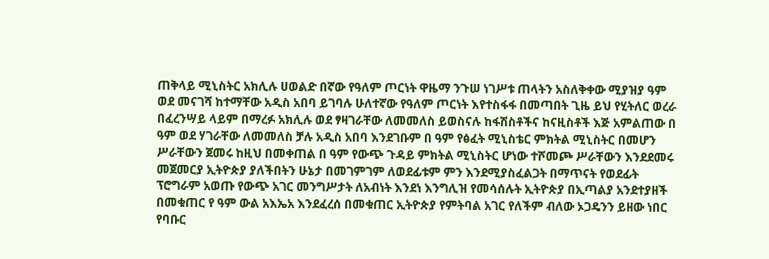ጠቅላይ ሚኒስትር አክሊሉ ሀወልድ በኛው የዓለም ጦርነት ዋዜማ ንጉሠ ነገሥቱ ጠላትን አስለቅቀው ሚያዝያ ዓም ወደ መናገሻ ከተማቸው አዲስ አበባ ይገባሉ ሁለተኛው የዓለም ጦርነት እየተስፋፋ በመጣበት ጊዜ ይህ የሂትለር ወረራ በፈረንሣይ ላይም በማረፉ አክሊሉ ወደ ፃዛገራቸው ለመመለስ ይወስናሉ ከፋሽስቶችና ከናዚስቶች እጅ አምልጠው በ ዓም ወደ ሃገራቸው ለመመለስ ቻሉ አዲስ አበባ እንደገቡም በ ዓም የፅፈት ሚኒስቴር ምክትል ሚኒስትር በመሆን ሥራቸውን ጀመሩ ከዚህ በመቀጠል በ ዓም የውጭ ጉዳይ ምክትል ሚኒስትር ሆነው ተሾመጮ ሥራቸውን እንደደመሩ መጀመርያ ኢትዮጵያ ያለችበትን ሁኔታ በመገምገም ለወደፊቱም ምን እንደሚያስፈልጋት በማጥናት የወደፊት ፕሮግራም አወጡ የውጭ አገር መንግሥታት ለአብነት እንደነ እንግሊዝ የመሳሰሉት ኢትዮጵያ በኢጣልያ አንደተያዘች በመቁጠር የ ዓም ውል አእኤአ እንደፈረሰ በመቁጠር ኢትዮጵያ የምትባል አገር የለችም ብለው ኦጋዴንን ይዘው ነበር የባቡር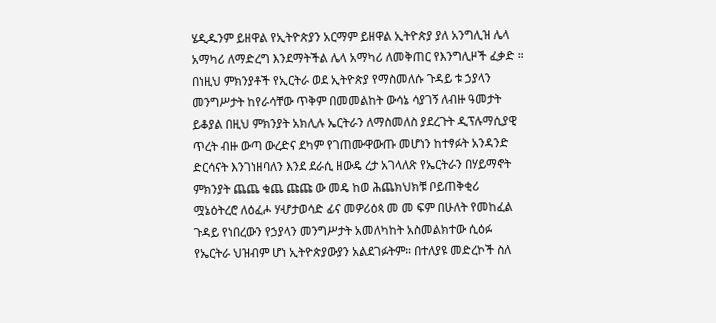ሄዲዱንም ይዘዋል የኢትዮጵያን አርማም ይዘዋል ኢትዮጵያ ያለ አንግሊዝ ሌላ አማካሪ ለማድረግ እንደማትችል ሌላ አማካሪ ለመቅጠር የእንግሊዞች ፈቃድ ። በነዚህ ምክንያቶች የኢርትራ ወደ ኢትዮጵያ የማስመለሱ ጉዳይ ቱ ኃያላን መንግሥታት ከየራሳቸው ጥቅም በመመልከት ውሳኔ ሳያገኝ ለብዙ ዓመታት ይቆያል በዚህ ምክንያት አክሊሉ ኤርትራን ለማስመለስ ያደረጉት ዲፕሉማሲያዊ ጥረት ብዙ ውጣ ውረድና ደካም የገጠሙዋውጡ መሆነን ከተፃፉት አንዳንድ ድርሳናት እንገነዘባለን እንደ ደራሲ ዘውዴ ረታ አገላለጽ የኤርትራን በሃይማኖት ምክንያት ጨጨ ቁጨ ጩጩ ው መዴ ከወ ሕጨክህክቹ ቦይጠቅቂሪ ሟኔዕትረሮ ለዕፈሖ ሃሇታወሳድ ፊና መዎሪዕጳ መ መ ፍም በሁለት የመከፈል ጉዳይ የነበረውን የኃያላን መንግሥታት አመለካከት አስመልክተው ሲዕፉ የኤርትራ ህዝብም ሆነ ኢትዮጵያውያን አልደገፉትም። በተለያዩ መድረኮች ስለ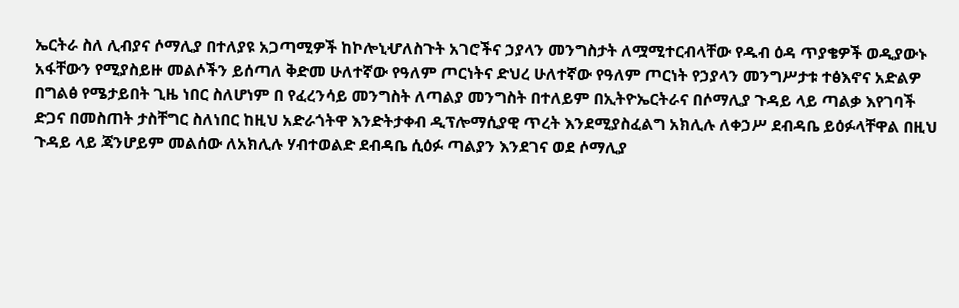ኤርትራ ስለ ሊብያና ሶማሊያ በተለያዩ አጋጣሚዎች ከኮሎኒሇለስጉት አገሮችና ኃያላን መንግስታት ለሟሚተርብላቸው የዱብ ዕዳ ጥያቄዎች ወዲያውኑ አፋቸውን የሚያስይዙ መልሶችን ይሰጣለ ቅድመ ሁለተኛው የዓለም ጦርነትና ድህረ ሁለተኛው የዓለም ጦርነት የኃያላን መንግሥታቱ ተፅእኖና አድልዎ በግልፅ የሜታይበት ጊዜ ነበር ስለሆነም በ የፈረንሳይ መንግስት ለጣልያ መንግስት በተለይም በኢትዮኤርትራና በሶማሊያ ጉዳይ ላይ ጣልቃ እየገባች ድጋና በመስጠት ታስቸግር ስለነበር ከዚህ አድራጎትዋ እንድትታቀብ ዲፕሎማሲያዊ ጥረት እንደሚያስፈልግ አክሊሉ ለቀኃሥ ደብዳቤ ይዕፉላቸዋል በዚህ ጉዳይ ላይ ጃንሆይም መልሰው ለአክሊሉ ሃብተወልድ ደብዳቤ ሲዕፉ ጣልያን እንደገና ወደ ሶማሊያ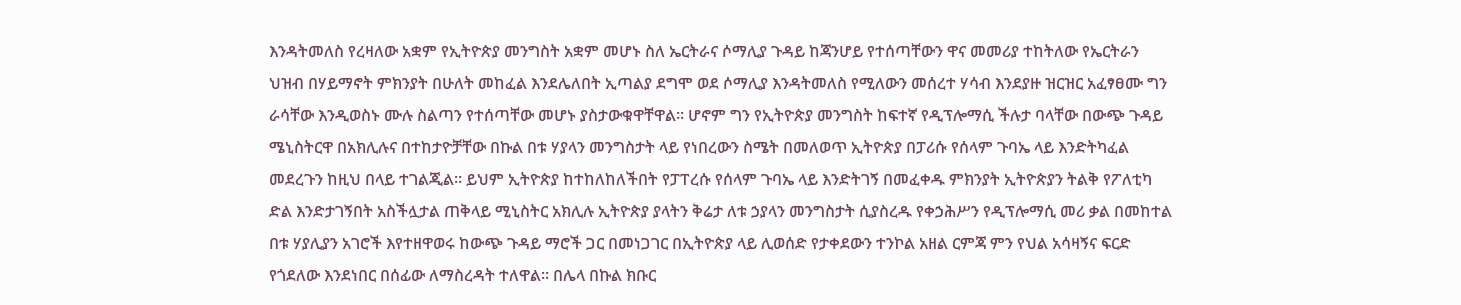እንዳትመለስ የረዛለው አቋም የኢትዮጵያ መንግስት አቋም መሆኑ ስለ ኤርትራና ሶማሊያ ጉዳይ ከጃንሆይ የተሰጣቸውን ዋና መመሪያ ተከትለው የኤርትራን ህዝብ በሃይማኖት ምክንያት በሁለት መከፈል እንደሌለበት ኢጣልያ ደግሞ ወደ ሶማሊያ እንዳትመለስ የሚለውን መሰረተ ሃሳብ እንደያዙ ዝርዝር አፈፃፀሙ ግን ራሳቸው እንዲወስኑ ሙሉ ስልጣን የተሰጣቸው መሆኑ ያስታውቁዋቸዋል። ሆኖም ግን የኢትዮጵያ መንግስት ከፍተኛ የዲፕሎማሲ ችሉታ ባላቸው በውጭ ጉዳይ ሜኒስትርዋ በአክሊሉና በተከታዮቻቸው በኩል በቱ ሃያላን መንግስታት ላይ የነበረውን ስሜት በመለወጥ ኢትዮጵያ በፓሪሱ የሰላም ጉባኤ ላይ እንድትካፈል መደረጉን ከዚህ በላይ ተገልጂል። ይህም ኢትዮጵያ ከተከለከለችበት የፓፐረሱ የሰላም ጉባኤ ላይ እንድትገኝ በመፈቀዱ ምክንያት ኢትዮጵያን ትልቅ የፖለቲካ ድል እንድታገኝበት አስችሏታል ጠቅላይ ሚኒስትር አክሊሉ ኢትዮጵያ ያላትን ቅሬታ ለቱ ኃያላን መንግስታት ሲያስረዱ የቀኃሕሥን የዲፕሎማሲ መሪ ቃል በመከተል በቱ ሃያሊያን አገሮች እየተዘዋወሩ ከውጭ ጉዳይ ማሮች ጋር በመነጋገር በኢትዮጵያ ላይ ሊወሰድ የታቀደውን ተንኮል አዘል ርምጃ ምን የህል አሳዛኝና ፍርድ የጎደለው እንደነበር በሰፊው ለማስረዳት ተለዋል። በሌላ በኩል ክቡር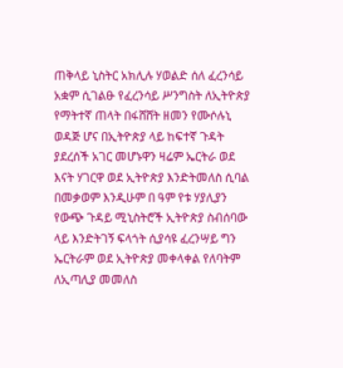ጠቅላይ ኒስትር አክሊሉ ሃወልድ ሰለ ፈረንሳይ አቋም ሲገልፁ የፈረንሳይ ሥንግስት ለኢትዮጵያ የማትተኛ ጠላት በፋሸሸት ዘመን የሙሶሉኒ ወዳጅ ሆና በኢትዮጵያ ላይ ከፍተኛ ጉዳት ያደረሰች አገር መሆኑዋን ዛሬም ኤርትራ ወደ እናት ሃገርዋ ወደ ኢትዮጵያ እንድትመለስ ሲባል በመቃወም እንዲሁም በ ዓም የቱ ሃያሊያን የውጭ ጉዳይ ሚኒስትሮች ኢትዮጵያ ስብሰባው ላይ እንድትገኝ ፍላጎት ሲያሳዩ ፈረንሣይ ግን ኤርትራም ወደ ኢትዮጵያ መቀላቀል የለባትም ለኢጣሊያ መመለስ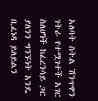አለባት ስትል ሽንጥዋን ገትራ የተሟገተች አገር ስለሆነች ከፈረንሳይ ጋር ያለንን ግንኙነት አንዴ ቢፈነዳ ይለይልን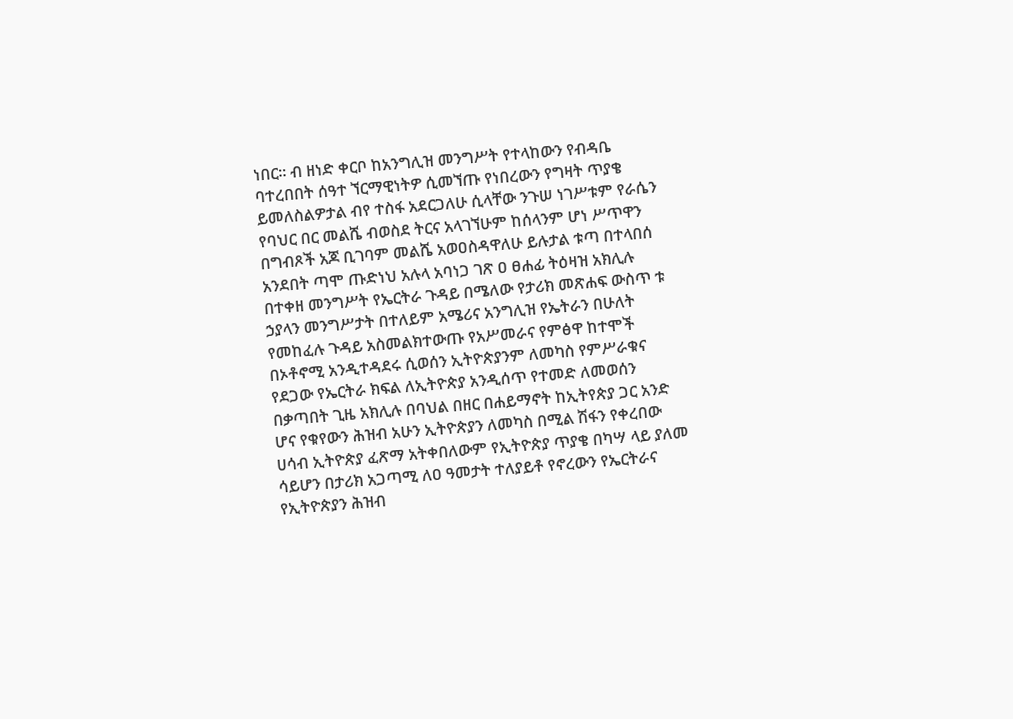ነበር። ብ ዘነድ ቀርቦ ከአንግሊዝ መንግሥት የተላከውን የብዳቤ ባተረበበት ሰዓተ ኘርማዊነትዎ ሲመኘጡ የነበረውን የግዛት ጥያቄ ይመለስልዎታል ብየ ተስፋ አደርጋለሁ ሲላቸው ንጉሠ ነገሥቱም የራሴን የባህር በር መልሼ ብወስደ ትርና አላገኘሁም ከሰላንም ሆነ ሥጥዋን በግብጾች አጆ ቢገባም መልሼ አወዐስዳዋለሁ ይሉታል ቱጣ በተላበሰ አንደበት ጣሞ ጡድነህ አሉላ አባነጋ ገጽ ዐ ፀሐፊ ትዕዛዝ አክሊሉ በተቀዘ መንግሥት የኤርትራ ጉዳይ በሜለው የታሪክ መጽሐፍ ውስጥ ቱ ኃያላን መንግሥታት በተለይም አሜሪና አንግሊዝ የኤትራን በሁለት የመከፈሉ ጉዳይ አስመልክተውጡ የአሥመራና የምፅዋ ከተሞች በኦቶኖሚ አንዲተዳደሩ ሲወሰን ኢትዮጵያንም ለመካስ የምሥራቁና የደጋው የኤርትራ ክፍል ለኢትዮጵያ አንዲሰጥ የተመድ ለመወሰን በቃጣበት ጊዜ አክሊሉ በባህል በዘር በሐይማኖት ከኢትየጵያ ጋር አንድ ሆና የቁየውን ሕዝብ አሁን ኢትዮጵያን ለመካስ በሚል ሽፋን የቀረበው ሀሳብ ኢትዮጵያ ፈጽማ አትቀበለውም የኢትዮጵያ ጥያቄ በካሣ ላይ ያለመ ሳይሆን በታሪክ አጋጣሚ ለዐ ዓመታት ተለያይቶ የኖረውን የኤርትራና የኢትዮጵያን ሕዝብ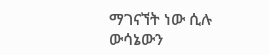ማገናኘት ነው ሲሉ ውሳኔውን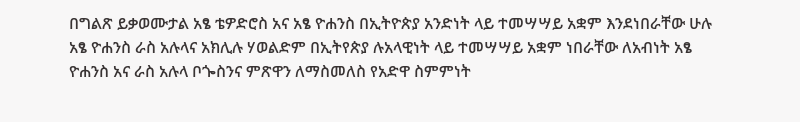በግልጽ ይቃወሙታል አፄ ቴዎድሮስ አና አፄ ዮሐንስ በኢትዮጵያ አንድነት ላይ ተመሣሣይ አቋም እንደነበራቸው ሁሉ አፄ ዮሐንስ ራስ አሉላና አክሊሉ ሃወልድም በኢትየጵያ ሉአላዊነት ላይ ተመሣሣይ አቋም ነበራቸው ለአብነት አፄ ዮሐንስ አና ራስ አሉላ ቦጐስንና ምጽዋን ለማስመለስ የአድዋ ስምምነት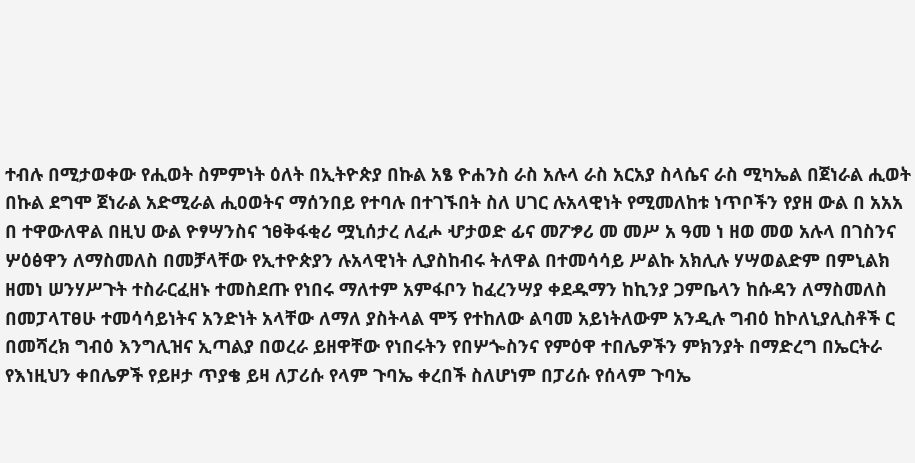ተብሉ በሚታወቀው የሒወት ስምምነት ዕለት በኢትዮጵያ በኩል አፄ ዮሐንስ ራስ አሉላ ራስ አርአያ ስላሴና ራስ ሚካኤል በጀነራል ሒወት በኩል ደግሞ ጀነራል አድሚራል ሒዐወትና ማሰንበይ የተባሉ በተገኙበት ስለ ሀገር ሉአላዊነት የሚመለከቱ ነጥቦችን የያዘ ውል በ አአአ በ ተዋውለዋል በዚህ ውል ዮፃሣንስና ኀፀቅፋቂሪ ሟኒሰታረ ለፈሖ ሇታወድ ፊና መፖፇሪ መ መሥ አ ዓመ ነ ዘወ መወ አሉላ በገስንና ሦዕፅዋን ለማስመለስ በመቻላቸው የኢተዮጵያን ሉአላዊነት ሊያስከብሩ ትለዋል በተመሳሳይ ሥልኩ አክሊሉ ሃሣወልድም በምኒልክ ዘመነ ሠንሃሥጉት ተስራርፈዘኑ ተመስደጡ የነበሩ ማለተም አምፋቦን ከፈረንሣያ ቀደዱማን ከኪንያ ጋምቤላን ከሱዳን ለማስመለስ በመፓላፐፀሁ ተመሳሳይነትና አንድነት አላቸው ለማለ ያስትላል ሞኝ የተከለው ልባመ አይነትለውም አንዲሉ ግብዕ ከኮለኒያሊስቶች ር በመሻረክ ግብዕ እንግሊዝና ኢጣልያ በወረራ ይዘዋቸው የነበሩትን የበሦጐስንና የምዕዋ ተበሌዎችን ምክንያት በማድረግ በኤርትራ የእነዚህን ቀበሌዎች የይዞታ ጥያቄ ይዛ ለፓሪሱ የላም ጉባኤ ቀረበች ስለሆነም በፓሪሱ የሰላም ጉባኤ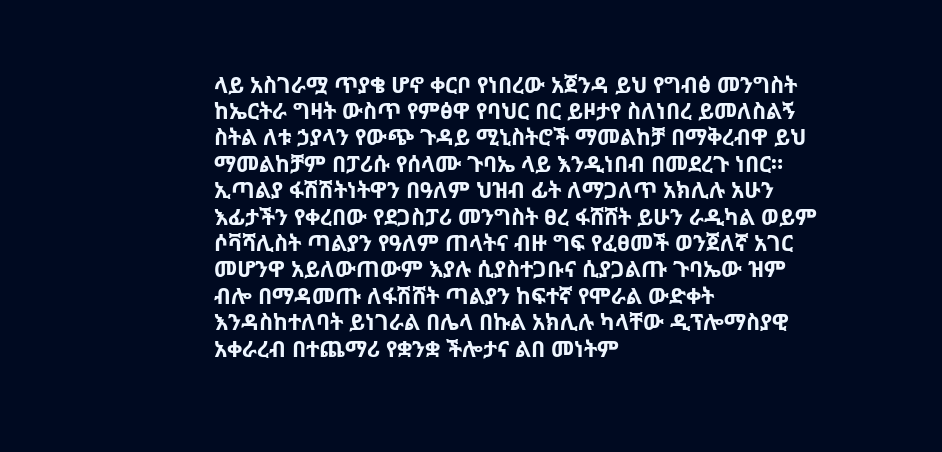ላይ አስገራሟ ጥያቄ ሆኖ ቀርቦ የነበረው አጀንዳ ይህ የግብፅ መንግስት ከኤርትራ ግዛት ውስጥ የምፅዋ የባህር በር ይዞታየ ስለነበረ ይመለስልኝ ስትል ለቱ ኃያላን የውጭ ጉዳይ ሚኒስትሮች ማመልከቻ በማቅረብዋ ይህ ማመልከቻም በፓሪሱ የሰላሙ ጉባኤ ላይ እንዲነበብ በመደረጉ ነበር። ኢጣልያ ፋሽሽትነትዋን በዓለም ህዝብ ፊት ለማጋለጥ አክሊሉ አሁን እፊታችን የቀረበው የደጋስፓሪ መንግስት ፀረ ፋሸሸት ይሁን ራዲካል ወይም ሶቫሻሊስት ጣልያን የዓለም ጠላትና ብዙ ግፍ የፈፀመች ወንጀለኛ አገር መሆንዋ አይለውጠውም እያሉ ሲያስተጋቡና ሲያጋልጡ ጉባኤው ዝም ብሎ በማዳመጡ ለፋሽሸት ጣልያን ከፍተኛ የሞራል ውድቀት እንዳስከተለባት ይነገራል በሌላ በኩል አክሊሉ ካላቸው ዲፕሎማስያዊ አቀራረብ በተጨማሪ የቋንቋ ችሎታና ልበ መነትም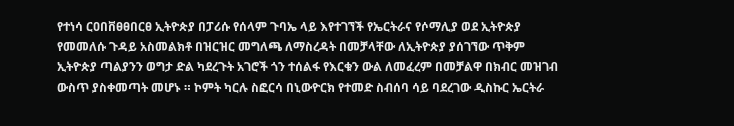የተነሳ ርዐበቨፀፀበርፀ ኢትዮጵያ በፓሪሱ የሰላም ጉባኤ ላይ እየተገኘች የኤርትራና የሶማሊያ ወደ ኢትዮጵያ የመመለሱ ጉዳይ አስመልክቶ በዝርዝር መግለጫ ለማስረዳት በመቻላቸው ለኢትዮጵያ ያሰገኘው ጥቅም ኢትዮጵያ ጣልያንን ወግታ ድል ካደረጉት አገሮች ጎን ተሰልፋ የእርቁን ውል ለመፈረም በመቻልዋ በክብር መዝገብ ውስጥ ያስቀመጣት መሆኑ ። ኮምት ካርሉ ስፎርሳ በኒውዮርክ የተመድ ስብሰባ ሳይ ባደረገው ዲስኩር ኤርትራ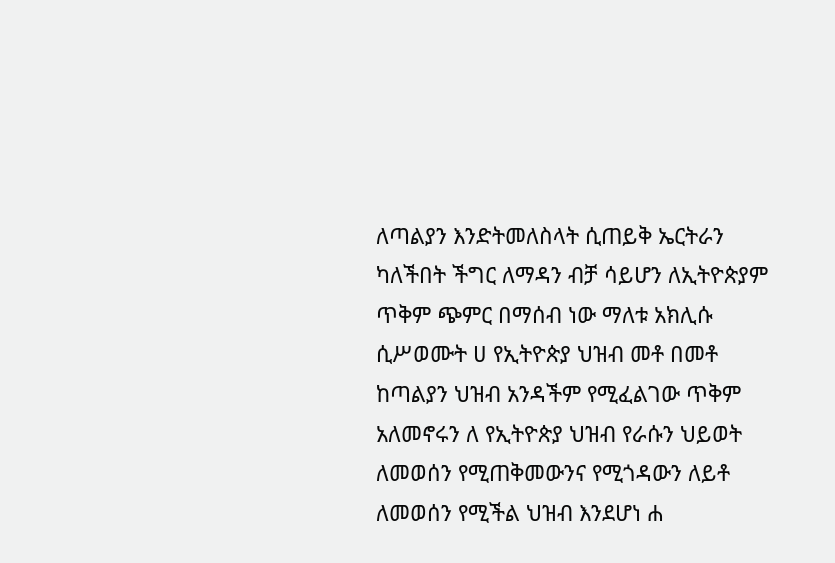ለጣልያን እንድትመለስላት ሲጠይቅ ኤርትራን ካለችበት ችግር ለማዳን ብቻ ሳይሆን ለኢትዮጵያም ጥቅም ጭምር በማሰብ ነው ማለቱ አክሊሱ ሲሥወሙት ሀ የኢትዮጵያ ህዝብ መቶ በመቶ ከጣልያን ህዝብ አንዳችም የሚፈልገው ጥቅም አለመኖሩን ለ የኢትዮጵያ ህዝብ የራሱን ህይወት ለመወሰን የሚጠቅመውንና የሚጎዳውን ለይቶ ለመወሰን የሚችል ህዝብ እንደሆነ ሐ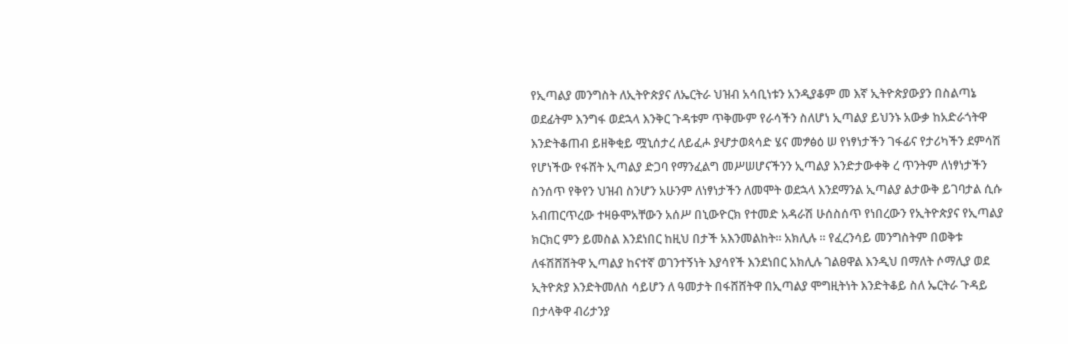የኢጣልያ መንግስት ለኢትዮጵያና ለኤርትራ ህዝብ አሳቢነቱን አንዲያቆም መ እኛ ኢትዮጵያውያን በስልጣኔ ወደፊትም እንግፋ ወደኋላ እንቅር ጉዳቱም ጥቅሙም የራሳችን ስለሆነ ኢጣልያ ይህንኑ አውቃ ከአድራጎትዋ እንድትቆጠብ ይዘቅቂይ ሟኒሰታረ ለይፈሖ ያሇታወጳሳድ ሄና መፇፅዕ ሠ የነፃነታችን ገፋፊና የታሪካችን ደምሳሽ የሆነችው የፋሸት ኢጣልያ ድጋባ የማንፈልግ መሥሠሆናችንን ኢጣልያ እንድታውቀቅ ረ ጥንትም ለነፃነታችን ስንሰጥ የቅየን ህዝብ ስንሆን አሁንም ለነፃነታችን ለመሞት ወደኋላ እንደማንል ኢጣልያ ልታውቅ ይገባታል ሲሱ አብጠርጥረው ተዛፁሞአቸውን አሰሥ በኒውዮርክ የተመድ አዳራሽ ሁሰስሰጥ የነበረውን የኢትዮጵያና የኢጣልያ ክርክር ምን ይመስል እንደነበር ከዚህ በታች አእንመልከት። አክሊሉ ። የፈረንሳይ መንግስትም በወቅቱ ለፋሽሸሽትዋ ኢጣልያ ከናተኛ ወገንተኝነት እያሳየች እንደነበር አክሊሉ ገልፀዋል እንዲህ በማለት ሶማሊያ ወደ ኢትዮጵያ እንድትመለስ ሳይሆን ለ ዓመታት በፋሸሸትዋ በኢጣልያ ሞግዚትነት እንድትቆይ ስለ ኤርትራ ጉዳይ በታላቅዋ ብሪታንያ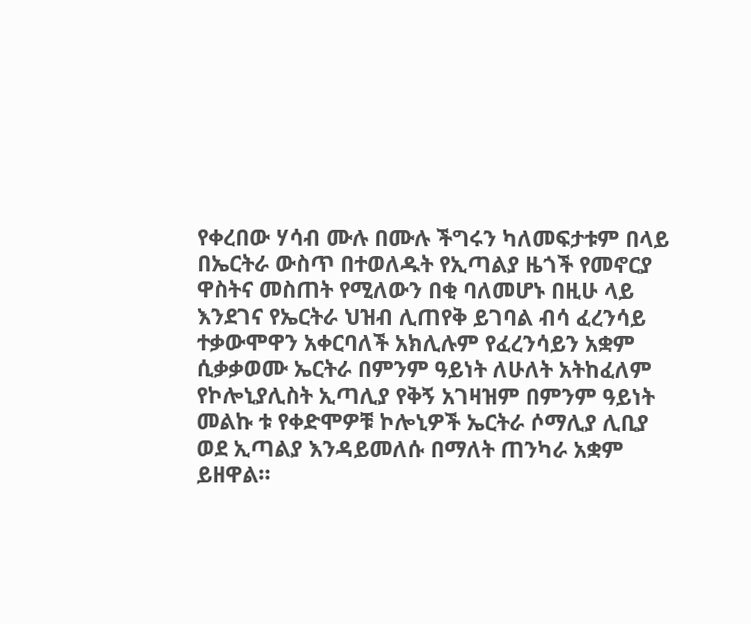የቀረበው ሃሳብ ሙሉ በሙሉ ችግሩን ካለመፍታቱም በላይ በኤርትራ ውስጥ በተወለዱት የኢጣልያ ዜጎች የመኖርያ ዋስትና መስጠት የሚለውን በቂ ባለመሆኑ በዚሁ ላይ እንደገና የኤርትራ ህዝብ ሊጠየቅ ይገባል ብሳ ፈረንሳይ ተቃውሞዋን አቀርባለች አክሊሉም የፈረንሳይን አቋም ሲቃቃወሙ ኤርትራ በምንም ዓይነት ለሁለት አትከፈለም የኮሎኒያሊስት ኢጣሊያ የቅኝ አገዛዝም በምንም ዓይነት መልኩ ቱ የቀድሞዎቹ ኮሎኒዎች ኤርትራ ሶማሊያ ሊቢያ ወደ ኢጣልያ እንዳይመለሱ በማለት ጠንካራ አቋም ይዘዋል።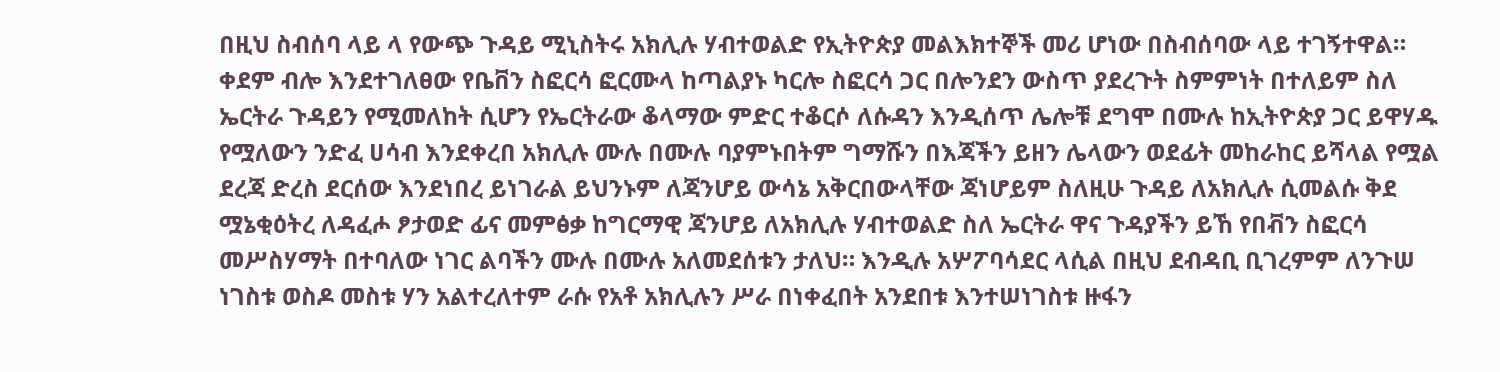በዚህ ስብሰባ ላይ ላ የውጭ ጉዳይ ሚኒስትሩ አክሊሉ ሃብተወልድ የኢትዮጵያ መልእክተኞች መሪ ሆነው በስብሰባው ላይ ተገኝተዋል። ቀደም ብሎ እንደተገለፀው የቤቨን ስፎርሳ ፎርሙላ ከጣልያኑ ካርሎ ስፎርሳ ጋር በሎንደን ውስጥ ያደረጉት ስምምነት በተለይም ስለ ኤርትራ ጉዳይን የሚመለከት ሲሆን የኤርትራው ቆላማው ምድር ተቆርሶ ለሱዳን እንዲሰጥ ሌሎቹ ደግሞ በሙሉ ከኢትዮጵያ ጋር ይዋሃዱ የሟለውን ንድፈ ሀሳብ እንደቀረበ አክሊሉ ሙሉ በሙሉ ባያምኑበትም ግማሹን በእጃችን ይዘን ሌላውን ወደፊት መከራከር ይሻላል የሟል ደረጃ ድረስ ደርሰው እንደነበረ ይነገራል ይህንኑም ለጃንሆይ ውሳኔ አቅርበውላቸው ጃነሆይም ስለዚሁ ጉዳይ ለአክሊሉ ሲመልሱ ቅደ ሟኔቂዕትረ ለዳፈሖ ፆታወድ ፊና መምፅቃ ከግርማዊ ጃንሆይ ለአክሊሉ ሃብተወልድ ስለ ኤርትራ ዋና ጉዳያችን ይኸ የበቭን ስፎርሳ መሥስሃማት በተባለው ነገር ልባችን ሙሉ በሙሉ አለመደሰቱን ታለህ። እንዲሉ አሦፖባሳደር ላሲል በዚህ ደብዳቢ ቢገረምም ለንጉሠ ነገስቱ ወስዶ መስቱ ሃን አልተረለተም ራሱ የአቶ አክሊሉን ሥራ በነቀፈበት አንደበቱ እንተሠነገስቱ ዙፋን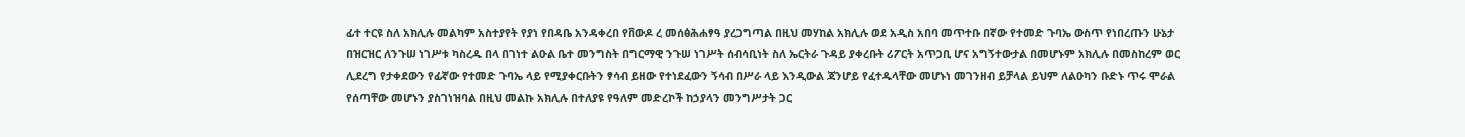ፊተ ተርዩ ስለ አክሊሉ መልካም አስተያየት የያነ የበዳቤ አንዳቀረበ የቨውዶ ረ መሰፅሕሐፃዓ ያረጋግጣል በዚህ መሃከል አክሊሉ ወደ አዲስ አበባ መጥተቡ በኛው የተመድ ጉባኤ ውስጥ የነበረጡን ሁኔታ በዝርዝር ለንጉሠ ነገሥቱ ካስረዱ በላ በገነተ ልዑል ቤተ መንግስት በግርማዊ ንጉሠ ነገሥት ሰብሳቢነት ስለ ኤርትራ ጉዳይ ያቀረቡት ሪፖርት አጥጋቢ ሆና አግኝተውታል በመሆኑም አክሊሉ በመስከረም ወር ሊደረግ የታቀደውን የፊኛው የተመድ ጉባኤ ላይ የሚያቀርቡትን ፃሳብ ይዘው የተነደፈውን ኝሳብ በሥራ ላይ እንዲውል ጃንሆይ የፈተዱላቸው መሆኑነ መገንዘብ ይቻላል ይህም ለልዑካን ቡድኑ ጥሩ ሞራል የሰጣቸው መሆኑን ያስገነዝባል በዚህ መልኩ አክሊሉ በተለያዩ የዓለም መድረኮች ከኃያላን መንግሥታት ጋር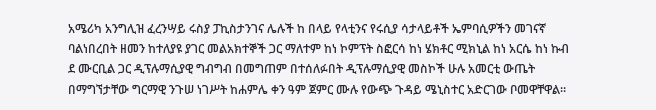አሜሪካ አንግሊዝ ፈረንሣይ ሩስያ ፓኪስታንገና ሌሉች ከ በላይ የላቲንና የሩሲያ ሳታላይቶች ኤምባሲዎችን መገናኛ ባልነበረበት ዘመን ከተለያዩ ያገር መልአክተኞች ጋር ማለተም ከነ ኮምፕት ስፎርሳ ከነ ሄክቶር ሚክኒል ከነ አርሴ ከነ ኩብ ደ ሙርቢል ጋር ዲፕሉማሲያዊ ግብግብ በመግጠም በተሰለፉበት ዲፕሉማሲያዊ መስኮች ሁሉ አመርቲ ውጤት በማግኘታቸው ግርማዊ ንጉሠ ነገሥት ከሐምሌ ቀን ዓም ጀምር ሙሉ የውጭ ጉዳይ ሜኒስተር አድርገው ቦመዋቸዋል።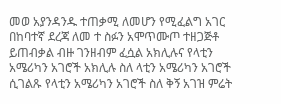መወ አያንዳንዱ ተጠቃሚ ለመሆን የሚፈልግ አገር በከባተኛ ደረጃ ለመ ተ ስፉን አሞጥሙጦ ተዘጋጅቶ ይጠብቃል ብዙ ገንዘብም ፈሷል አክሊሉና የላቲን አሜሪካን አገሮች አክሊሉ ስለ ላቲን አሜሪካን አገሮች ሲገልጹ የላቲን አሜሪካን አገሮች ስለ ቅኝ አገዝ ምሬት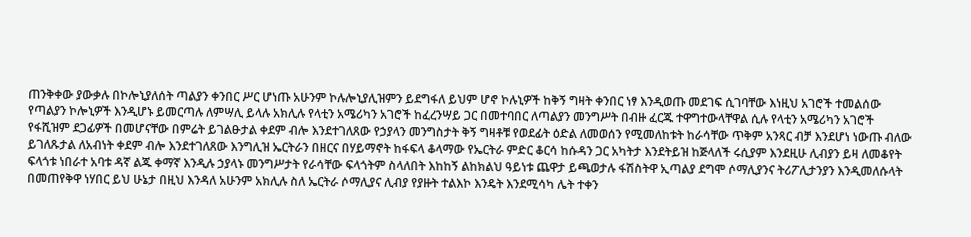ጠንቅቀው ያውቃሉ በኮሎኒያለሰት ጣልያን ቀንበር ሥር ሆነጡ አሁንም ኮሉሎኒያሊዝምን ይደግፋለ ይህም ሆኖ ኮሉኒዎች ከቅኝ ግዛት ቀንበር ነፃ እንዲወጡ መደገፍ ሲገባቸው እነዚህ አገሮች ተመልሰው የጣልያን ኮሎኒዎች እንዲሆኑ ይመርጣሉ ለምሣሊ ይላሉ አክሊሉ የላቲን አሜሪካን አገሮች ከፈረንሣይ ጋር በመተባበር ለጣልያን መንግሥት በብዙ ፈርጁ ተዋግተውላቸዋል ሲሉ የላቲን አሜሪካን አገሮች የፋሺዝም ደጋፊዎች በመሆናቸው በምሬት ይገልፁታል ቀደም ብሎ እንደተገለጸው የኃያላን መንግስታት ቅኝ ግዛቶቹ የወደፊት ዕድል ለመወሰን የሚመለከቱት ከራሳቸው ጥቅም አንጻር ብቻ እንደሆነ ነውጡ ብለው ይገለጹታል ለአብነት ቀደም ብሎ እንደተገለጸው እንግሊዝ ኤርትራን በዘርና በሃይማኖት ከፋፍላ ቆላማው የኤርትራ ምድር ቆርሳ ከሱዳን ጋር አካትታ እንደትይዝ ከጅላለች ሩሲያም እንደዚሁ ሊብያን ይዛ ለመቆየት ፍላጎቱ ነበራተ አባቱ ዳኛ ልጁ ቀማኛ እንዲሉ ኃያላኑ መንግሥታት የራሳቸው ፍላጎትም ስላለበት እከከኝ ልከክልህ ዓይነቱ ጨዋታ ይጫወታሉ ፋሽስትዋ ኢጣልያ ደግሞ ሶማሊያንና ትሪፖሊታንያን እንዲመለሱላት በመጠየቅዋ ነሃበር ይህ ሁኔታ በዚህ እንዳለ አሁንም አክሊሉ ስለ ኤርትራ ሶማሊያና ሊብያ የያዙት ተልእኮ እንዴት እንደሚሳካ ሌት ተቀን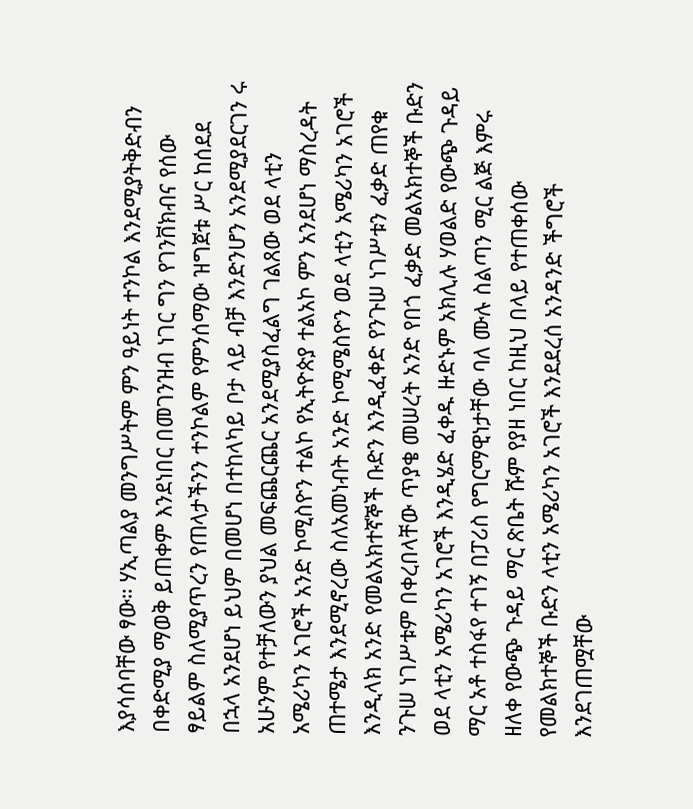እያሳሰባቸው ፃው። ሃኢጣልያ መንግሥትም ምን ዓይነት ተንኮል እንደሚያትቅድብን በቀድሚያ ማወቅ ይጠቀም እንደነበር በመገንዝብ ነገር ግን የገንቨክብና የሰው ፃይልም ስለሚያጥረን የጠላታችንን ተንኮልም የምንሰማው ዝግጀቱ ሥር ከሰደደ በኋላ አንደሆነ ይህም በመሆነ በተከላካይ ቦታ ላይ ብቻ እንድንሆን አንደሚያደርገን ሩ አሁንም የተቻለውን ያህል መፍጨርጨር አንደሚያስፈልግ ገልጸው ወደ ላቲን አሜሪካን አገሮች አንድ ኮሚስዮን ተልኮ የኢትዮጵያ ተልአኮ ምን አንደሆነ ማስረዳት ጠተሜታ እንደሚኖረው ስለአመነብት አንድ ኮሚሜስዮን ወደ ላቲን አሜሪካን አገሮች እንዲላክ አንድ የመልአክተኛኞች ቡድን እንዲፈቀድ የንጉሠ ነገሥቱን ፈቃድ ጠየቁ ንጉሠ ነገሥቱም በቀረበላቸው ጥያቄ መሠረት አንድ የበጎ ፈቃድ መልአክተኞች ቡድን ወደ ላቲን አሜሪካን አገሮች እንዲሄድ ፈቀዱ ዙድኑም አክሊሉ ሃወልድ የውጭ ጉዳይ ማር አቶ ተስፋየ ተገኝ በፓሪስ የግርማዊነታቸው ባለ ሙሉ ስልጣን ሚር ልጅ እምሩ ዘለቀ የውጭ ጉዳይ ማር ጽቤት ሹም የያዘ ነበር ከዚህ በላይ የተጠቀሰው የመልክተኞች ቡድን ላቲን አሜሪካን አገሮች እንደደረሰ አንዳንድ ችግሮች እንደገጠሟቸው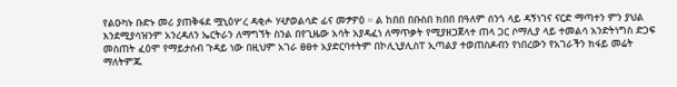የልዑካኑ ቡድኑ መሪ ያጠቅፋደ ሟኒዕሦረ ዳቂሖ ሃሇወልሳድ ፊና መፇዎዕ ። ል ከበበ በቡስበ ክበበ በዓለም ሰንጎ ላይ ዳኝነገና ናርድ ማጣተን ምን ያህል እንደሚያሳዝንም አንረዳለን ኤርትራን ለማግኘት ስንል በየጊዜው አሳት አያዳፈነ ለማጥቃት የሚያዘጋጀላተ ጠላ ጋር ሶማሊያ ላይ ተመልሳ አንድትነግስ ድጋፍ መስጠት ፈዕሞ የማይታሰብ ጉዳይ ነው በዚህም አገራ ፀፀተ አያድርባተትም በኮሊኒያሊስፐ ኢጣልያ ተወጠስዶብን የነበረውን የአገራችን ክፋይ መሬት ማለትምጁ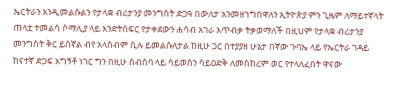ኤርትራን አንዲመልሱልን የታላቋ ብሪታንያ መንግስት ድጋዓ በውለታ አንመዘኀግበዋለን ኢትዮጵያ ምን ጊዜም ለማይተኛላት ጠላቷ ተመልሳ ሶማሊያ ላይ እንድትሰፍር የታቀደውን ሐሳብ አገራ አጥብቃ ትቃወማለች በዚህም የታላቋ ብሪታንያ መንግስት ቅር ይሰኛል ብየ አላስብም ሲሉ ይመልሱለታል ከዚሁ ጋር በተያያዘ ሁኔታ በኛው ጉባኤ ላይ የኤርትራ ገዳይ ከናተኛ ድጋፍ አግኝቶ ነገር ግን በዚሁ ሰብሰባ ላይ ሳይወሰን ሳይዐድቅ ለመስከረም ወር የተላለፈበት ዋናው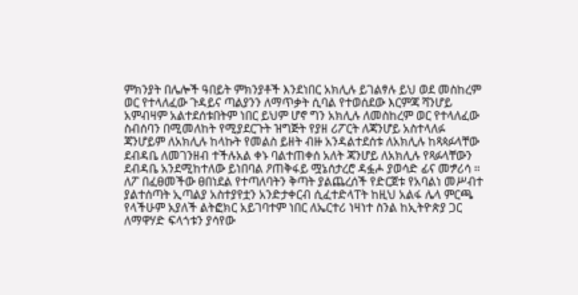ምክንያት በሌሎች ዓበይት ምክንያቶች እንደነበር አክሊሉ ይገልፃሉ ይህ ወደ መስከረም ወር የተላለፈው ጉዳይና ጣልያንን ለማጥቃት ሲባል የተወሰደው እርምጃ ሻንሆይ አምብዛም አልተደሰቱበትም ነበር ይህም ሆኖ ግን አክሊሉ ለመስከረም ወር የተላለፈው ስብሰባን በሚመለከት የሚያደርጉት ዝግጅት የያዘ ሪፖርት ለጃንሆይ አስተላለፉ ጃንሆይም ለአክሊሉ ከላኩት የመልስ ይዘት ብዙ አንዳልተደሰቱ ለአክሊሉ ከጻጳፉላቸው ደብዳቤ ለመገንዘብ ተችሉአል ቀኑ ባልተጠቀሰ አለት ጃንሆይ ለአክሊሉ የጻፉላቸውን ደብዳቤ አንደሚከተለው ይነበባል ዖጠቅፋይ ሟኔሰታረሮ ዳፏሖ ያወሳድ ፊና መፇሪሳ ። ለፖ በፈፀመችው ፀበነደል የተጣለባትን ቅጣት ያልጨረሰች የድርጀቱ የአባልነ መሥብተ ያልተሰጣት ኢጣልያ አስተያየቷን አንድታቀርብ ሲፈተድላፐት ከዚህ አልፋ ሌላ ምርጫ የላችሁም አያለች ልትፎክር አይገባተም ነበር ለኤርተሪ ነዛነተ ስንል ከኢትዮጵያ ጋር ለማዋሃድ ፍላጎቱን ያሳየው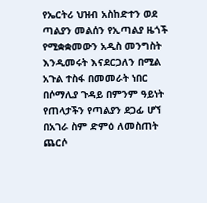የኤርትሪ ህዝብ አስከድተን ወደ ጣልያን መልሰን የኢጣልያ ዜጎች የሚቋቋመውን አዲስ መንግስት እንዲመሩት እናደርጋለን በሚል አጉል ተስፋ በመመራት ነበር በሶማሊያ ጉዳይ በምንም ዓይነት የጠላታችን የጣልያን ደጋፊ ሆኘ በአገራ ስም ድምዕ ለመስጠት ጨርሶ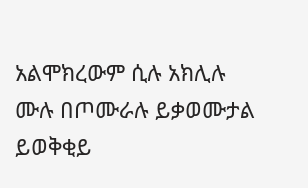አልሞክረውም ሲሉ አክሊሉ ሙሉ በጦሙራሉ ይቃወሙታል ይወቅቂይ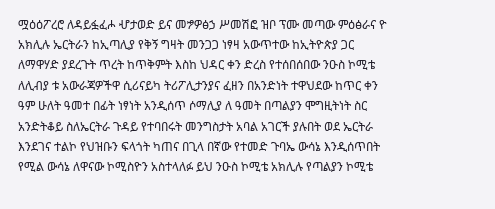ሟዕዕፖረሮ ለዳይፏፈሖ ሇታወድ ይና መፇዎፅኃ ሥመሽፎ ዝቦ ፕሙ መጣው ምዕፅራና ዮ አክሊሉ ኤርትራን ከኢጣሊያ የቅኝ ግዛት መንጋጋ ነፃዛ አውጥተው ከኢትዮጵያ ጋር ለማዋሃድ ያደረጉት ጥረት ከጥቅምት እስከ ህዳር ቀን ድረስ የተሰበሰበው ንዑስ ኮሚቴ ለሊብያ ቱ አውራጃዎችዋ ሲሪናይካ ትሪፖሊታንያና ፈዘን በአንድነት ተዋህደው ከጥር ቀን ዓም ሁለት ዓመተ በፊት ነፃነት አንዲሰጥ ሶማሊያ ለ ዓመት በጣልያን ሞግዚትነት ስር አንድትቆይ ስለኤርትራ ጉዳይ የተባበሩት መንግስታት አባል አገርች ያሉበት ወደ ኤርትራ እንደገና ተልኮ የህዝቡን ፍላጎት ካጠና በጊላ በኛው የተመድ ጉባኤ ውሳኔ እንዲሰጥበት የሚል ውሳኔ ለዋናው ኮሚስዮን አስተላለፉ ይህ ንዑስ ኮሚቴ አክሊሉ የጣልያን ኮሚቴ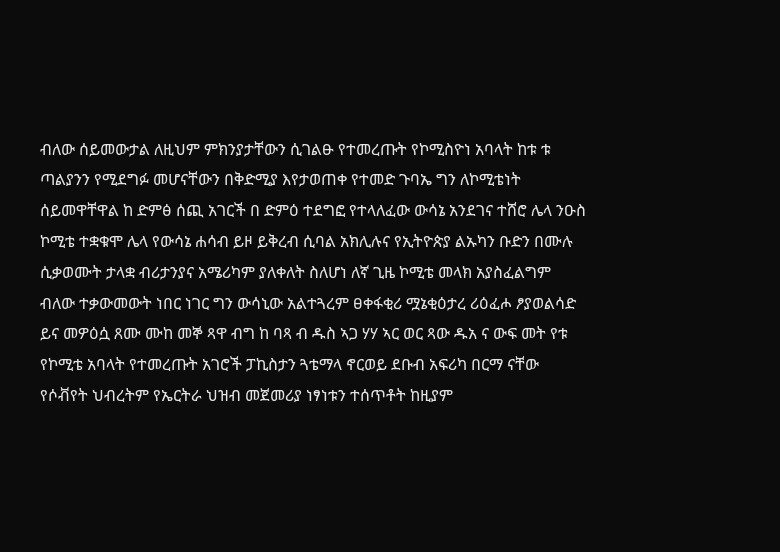ብለው ሰይመውታል ለዚህም ምክንያታቸውን ሲገልፁ የተመረጡት የኮሚስዮነ አባላት ከቱ ቱ ጣልያንን የሚደግፉ መሆናቸውን በቅድሚያ እየታወጠቀ የተመድ ጉባኤ ግን ለኮሚቴነት ሰይመዋቸዋል ከ ድምፅ ሰጪ አገርች በ ድምዕ ተደግፎ የተላለፈው ውሳኔ አንደገና ተሸሮ ሌላ ንዑስ ኮሚቴ ተቋቁሞ ሌላ የውሳኔ ሐሳብ ይዞ ይቅረብ ሲባል አክሊሉና የኢትዮጵያ ልኡካን ቡድን በሙሉ ሲቃወሙት ታላቋ ብሪታንያና አሜሪካም ያለቀለት ስለሆነ ለኛ ጊዜ ኮሚቴ መላክ አያስፈልግም ብለው ተቃውመውት ነበር ነገር ግን ውሳኒው አልተጓረም ፀቀፋቂሪ ሟኔቂዕታረ ሪዕፈሖ ፆያወልሳድ ይና መዎዕሷ ጸሙ ሙከ መኞ ጻዋ ብግ ከ ባጻ ብ ዱስ ኣጋ ሃሃ ኣር ወር ጻው ዱአ ና ውፍ መት የቱ የኮሚቴ አባላት የተመረጡት አገሮች ፓኪስታን ጓቴማላ ኖርወይ ደቡብ አፍሪካ በርማ ናቸው የሶቭየት ህብረትም የኤርትራ ህዝብ መጀመሪያ ነፃነቱን ተሰጥቶት ከዚያም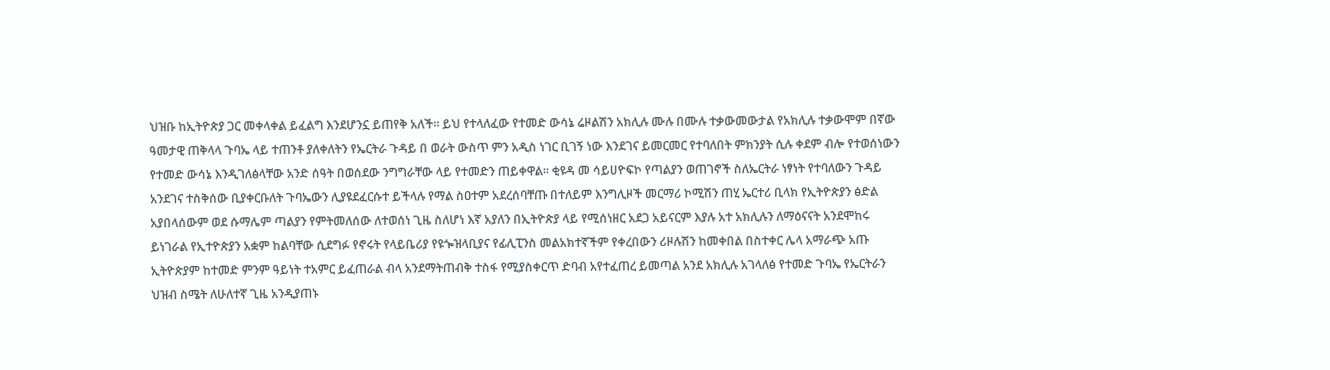ህዝቡ ከኢትዮጵያ ጋር መቀላቀል ይፈልግ እንደሆንኗ ይጠየቅ አለች። ይህ የተላለፈው የተመድ ውሳኔ ሬዞልሽን አክሊሉ ሙሉ በሙሉ ተቃውመውታል የአክሊሉ ተቃውሞም በኛው ዓመታዊ ጠቅላላ ጉባኤ ላይ ተጠንቶ ያለቀለትን የኤርትራ ጉዳይ በ ወራት ውስጥ ምን አዲስ ነገር ቢገኝ ነው እንደገና ይመርመር የተባለበት ምክንያት ሲሉ ቀደም ብሎ የተወሰነውን የተመድ ውሳኔ እንዲገለፅላቸው አንድ ሰዓት በወሰደው ንግግራቸው ላይ የተመድን ጠይቀዋል። ቂዩዳ መ ሳይሀዮፍኮ የጣልያን ወጠገኖች ስለኤርትራ ነፃነት የተባለውን ጉዳይ አንደገና ተስቅሰው ቢያቀርቡለት ጉባኤውን ሊያዩደፈርሱተ ይችላሉ የማል ስዐተም አደረሰባቸጡ በተለይም እንግሊዞች መርማሪ ኮሚሽን ጠሂ ኤርተሪ ቢላክ የኢትዮጵያን ፅድል አያበላሰውም ወደ ሱማሌም ጣልያን የምትመለሰው ለተወሰነ ጊዜ ስለሆነ እኛ አያለን በኢትዮጵያ ላይ የሚሰነዘር አደጋ አይናርም እያሉ አተ አክሊሉን ለማዕናናት አንደሞከሩ ይነገራል የኢተዮጵያን አቋም ከልባቸው ሲደግፉ የኖሩት የላይቤሪያ የዩጐዝላቢያና የፊሊፒንስ መልአክተኛችም የቀረበውን ሪዞሉሽን ከመቀበል በስተቀር ሌላ አማራጭ አጡ ኢትዮጵያም ከተመድ ምንም ዓይነት ተአምር ይፈጠራል ብላ አንደማትጠብቅ ተስፋ የሚያስቀርጥ ድባብ አየተፈጠረ ይመጣል አንደ አክሊሉ አገላለፅ የተመድ ጉባኤ የኤርትራን ህዝብ ስሜት ለሁለተኛ ጊዜ አንዲያጠኑ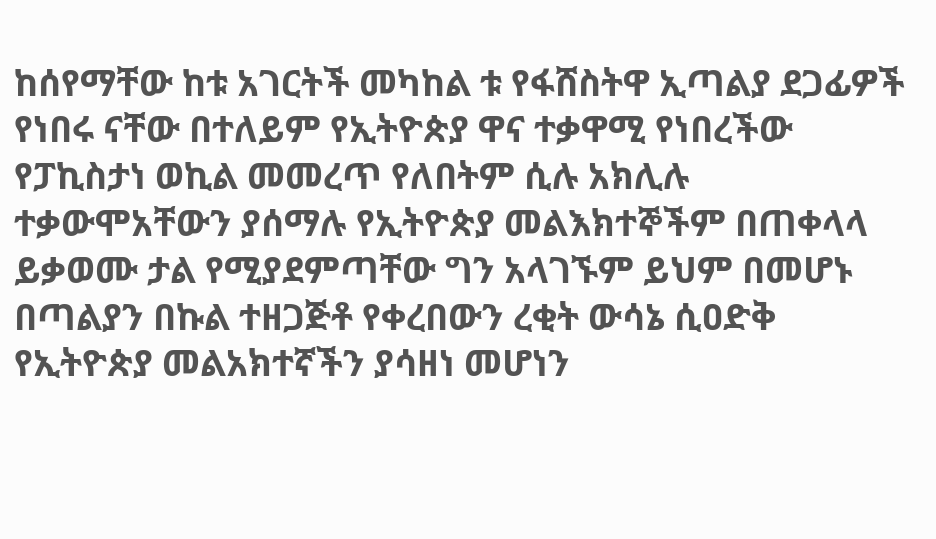ከሰየማቸው ከቱ አገርትች መካከል ቱ የፋሸስትዋ ኢጣልያ ደጋፊዎች የነበሩ ናቸው በተለይም የኢትዮጵያ ዋና ተቃዋሚ የነበረችው የፓኪስታነ ወኪል መመረጥ የለበትም ሲሉ አክሊሉ ተቃውሞአቸውን ያሰማሉ የኢትዮጵያ መልእክተኞችም በጠቀላላ ይቃወሙ ታል የሚያደምጣቸው ግን አላገኙም ይህም በመሆኑ በጣልያን በኩል ተዘጋጅቶ የቀረበውን ረቂት ውሳኔ ሲዐድቅ የኢትዮጵያ መልአክተኛችን ያሳዘነ መሆነን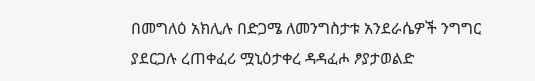በመግለዕ አክሊሉ በድጋሜ ለመንግስታቱ አንደራሴዎች ንግግር ያደርጋሉ ረጠቀፈሪ ሟኒዕታቀረ ዳዳፈሖ ፆያታወልድ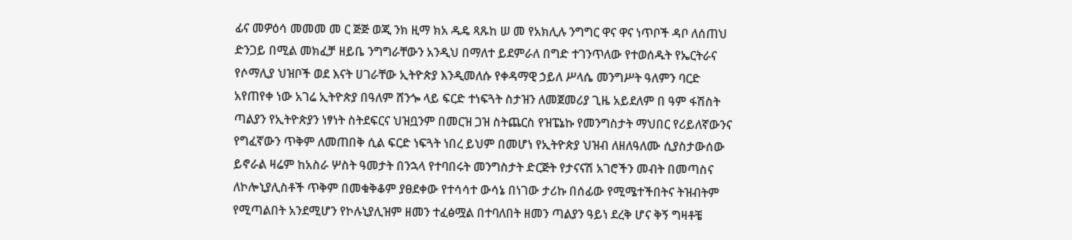ፊና መዎዕሳ መመመ መ ር ጅጅ ወጂ ንክ ዚማ ክአ ዱዴ ጻጹከ ሠ መ የአክሊሉ ንግግር ዋና ዋና ነጥቦች ዳቦ ለሰጠህ ድንጋይ በሚል መክፈቻ ዘይቤ ንግግራቸውን አንዲህ በማለተ ይደምራለ በግድ ተገንጥለው የተወሰዱት የኤርትራና የሶማሊያ ህዝቦች ወደ እናት ሀገራቸው ኢትዮጵያ እንዲመለሱ የቀዳማዊ ኃይለ ሥላሴ መንግሥት ዓለምን ባርድ አየጠየቀ ነው አገሬ ኢትዮጵያ በዓለም ሸንጐ ላይ ፍርድ ተነፍጓት ስታዝን ለመጀመሪያ ጊዜ አይደለም በ ዓም ፋሽስት ጣልያን የኢትዮጵያን ነፃነት ስትደፍርና ህዝቧንም በመርዝ ጋዝ ስትጨርስ የዝፔኔኩ የመንግስታት ማህበር የሪይለኛውንና የግፈኛውን ጥቅም ለመጠበቅ ሲል ፍርድ ነፍጓት ነበረ ይህም በመሆነ የኢትዮጵያ ህዝብ ለዘለዓለሙ ሲያስታውሰው ይኖራል ዛሬም ከአስራ ሦስት ዓመታት በንኋላ የተባበሩት መንግስታት ድርጅት የታናናሽ አገሮችን መብት በመጣስና ለኮሎኒያሊስቶች ጥቅም በመቁቅቆም ያፀደቀው የተሳሳተ ውሳኔ በነገው ታሪኩ በሰፊው የሚሜተችበትና ትዝብትም የሚጣልበት አንደሚሆን የኮሉኒያሊዝም ዘመን ተፈፅሟል በተባለበት ዘመን ጣልያን ዓይነ ደረቅ ሆና ቅኝ ግዛቶቼ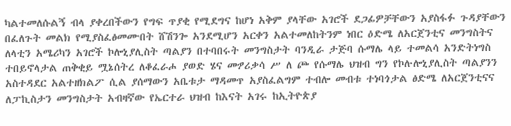ካልተመለሱልኝ ብላ ያቀረበችውን የግፍ ጥያቂ የሚደግና ከሆነ አቅም ያላቸው አገሮች ደጋፊዎቻቸውን አያስፋፉ ጉዳያቸውን በፈለጉት መልክ የሚያስፈፅመሙበት ሸሽንጐ አንደሚሆን አርቀን አልተመለከትንም ነበር ዕድሜ ለአርጀንቲና መንግስትና ለላቲን አሜሪካን አገሮች ኮሎኒያሊስት ጣልያን በተባበሩት መንግስታት ባንዲራ ታጅባ ሱማሌ ላይ ተመልሳ አንድትነግስ ተበይኖላታል ጠቅቂይ ሟኔሰትረ ለቆፈራሖ ያወድ ሄና መፇሪቃሳ ሥ ለ ጮ የሱማሌ ህዝብ ግን የኮሉሎኒያሊስት ጣልያንን አስተዳደር አልተዘክልፖ ሲል ያሰማውን አቤቱታ ማዳመጥ አያስፈልግም ተብሎ መብቱ ተነባጎታል ፅድሜ ለአርጀንቲናና ለፓኪስታን መንግስታት አብዛኛው የኤርተራ ህዝብ ከእናት አገሩ ከኢትዮጵያ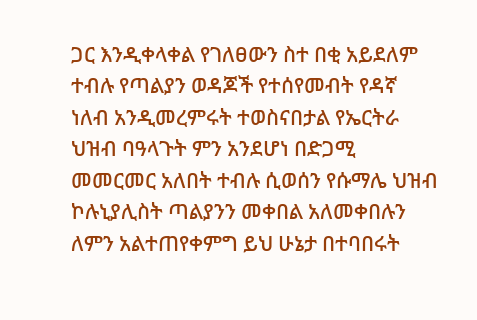ጋር እንዲቀላቀል የገለፀውን ስተ በቂ አይደለም ተብሉ የጣልያን ወዳጆች የተሰየመብት የዳኛ ነለብ አንዲመረምሩት ተወስናበታል የኤርትራ ህዝብ ባዓላጉት ምን አንደሆነ በድጋሚ መመርመር አለበት ተብሉ ሲወሰን የሱማሌ ህዝብ ኮሉኒያሊስት ጣልያንን መቀበል አለመቀበሉን ለምን አልተጠየቀምግ ይህ ሁኔታ በተባበሩት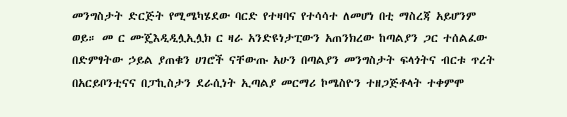መንግስታት ድርጅት የሚሜካሄደው ባርድ የተዛባና የተሳሳተ ለመሆነ በቲ ማስረጃ አይሆንም ወይ። መ ር ሙጄእዲዲሏኢሏክ ር ዛራ አንድዩነታፒውን አጠንክረው ከጣልያን ጋር ተሰልፈው በድምፃትው ኃይል ያጠቁን ሀገሮች ናቸውጡ አሁን በጣልያን መንግስታት ፍላጎትና ብርቱ ጥረት በአርይቦንቲናና በፓኪስታን ደራሲነት ኢጣልያ መርማሪ ኮሜስዮን ተዘጋጅቶላት ተቀምሞ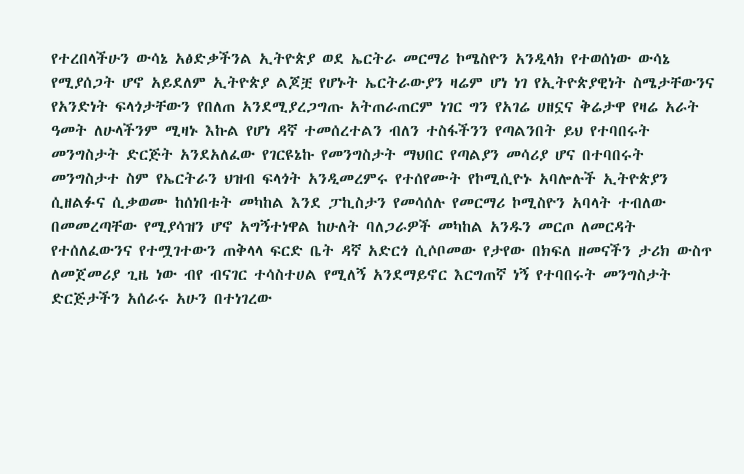የተረበላችሁን ውሳኔ አፅድቃችንል ኢትዮጵያ ወደ ኤርትራ መርማሪ ኮሜስዮን አንዲላክ የተወሰነው ውሳኔ የሚያሰጋት ሆኖ አይደለም ኢትዮጵያ ልጆቿ የሆኑት ኤርትራውያን ዛሬም ሆነ ነገ የኢትዮጵያዊነት ስሜታቸውንና የአንድነት ፍላጎታቸውን የበለጠ አንደሚያረጋግጡ አትጠራጠርም ነገር ግን የአገሬ ሀዘኗና ቅሬታዋ የዛሬ አራት ዓመት ለሁላችንም ሚዛኑ እኩል የሆነ ዳኛ ተመሰረተልን ብለን ተስፋችንን የጣልንበት ይህ የተባበሩት መንግስታት ድርጅት አንደአለፈው የገርዩኔኩ የመንግስታት ማህበር የጣልያን መሳሪያ ሆና በተባበሩት መንግስታተ ስም የኤርትራን ህዝብ ፍላጎት አንዲመረምሩ የተሰየሙት የኮሚሲዮኑ አባሎሉች ኢትዮጵያን ሲዘልፉና ሲቃወሙ ከሰነበቱት መካከል እንደ ፓኪስታን የመሳሰሉ የመርማሪ ኮሚስዮን አባላት ተብለው በመመረጣቸው የሚያሳዝን ሆኖ አግኝተነዋል ከሁለት ባለጋራዎች መካከል አንዱን መርጦ ለመርዳት የተሰለፈውንና የተሟገተውን ጠቅላላ ፍርድ ቤት ዳኛ አድርጎ ሲሶቦመው የታየው በክፍለ ዘመናችን ታሪክ ውስጥ ለመጀመሪያ ጊዜ ነው ብየ ብናገር ተሳስተሀል የሚለኝ አንደማይኖር እርግጠኛ ነኝ የተባበሩት መንግስታት ድርጅታችን አሰራሩ አሁን በተነገረው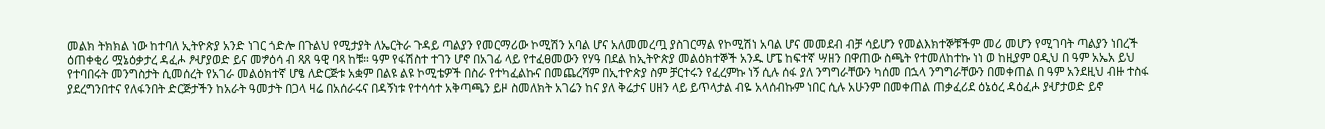መልክ ትክክል ነው ከተባለ ኢትዮጵያ አንድ ነገር ጎድሎ በጉልህ የሚታያት ለኤርትራ ጉዳይ ጣልያን የመርማሪው ኮሚሽን አባል ሆና አለመመረጧ ያስገርማል የኮሚሽነ አባል ሆና መመደብ ብቻ ሳይሆን የመልእክተኞቹችም መሪ መሆን የሚገባት ጣልያን ነበረች ዕጠቀቂሪ ሟኔዕቃታረ ዳፈሖ ፆሇያወድ ይና መፇዕሳ ብ ጻጸ ዓዊ ባጻ ከቹ። ዓም የፋሽስተ ተገን ሆኖ በአገፊ ላይ የተፈፀመውን የሃዓ በደል ከኢትዮጵያ መልዕክተኞች አንዱ ሆፔ ከፍተኛ ሣዘን በዋጠው ስጫት የተመለከተኩ ነነ ወ ከዚያም ዐዲህ በ ዓም አኤአ ይህ የተባበሩት መንግስታት ሲመሰረት የአገራ መልዕክተኛ ሆፄ ለድርጅቱ አቋም በልዩ ልዩ ኮሚቴዎች በስራ የተካፈልኩና በመጨረሻም በኢተዮጵያ ስም ቻርተሩን የፈረምኩ ነኝ ሲሉ ሰፋ ያለ ንግግራቸውን ካሰመ በኋላ ንግግራቸውን በመቀጠል በ ዓም አንደዚህ ብዙ ተስፋ ያደረግንበተና የለፋንበት ድርጅታችን ከአራት ዓመታት በጋላ ዛሬ በአሰራሩና በዳኝነቱ የተሳሳተ አቅጣጫን ይዞ ስመለክት አገሬን ከና ያለ ቅሬታና ሀዘን ላይ ይጥላታል ብዬ አላሰብኩም ነበር ሲሉ አሁንም በመቀጠል ጠቃፈሪደ ዕኔዕረ ዳዕፈሖ ያሇታወድ ይኖ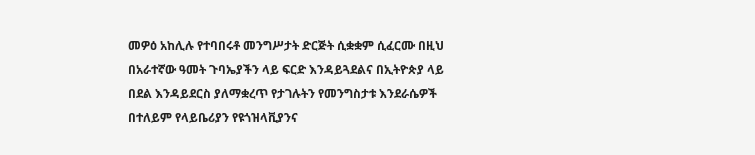መዎዕ አከሊሉ የተባበሩቶ መንግሥታት ድርጅት ሲቋቋም ሲፈርሙ በዚህ በአራተኛው ዓመት ጉባኤያችን ላይ ፍርድ እንዳይጓደልና በኢትዮጵያ ላይ በደል እንዳይደርስ ያለማቋረጥ የታገሉትን የመንግስታቱ እንደራሴዎች በተለይም የላይቤሪያን የዩጎዝላቪያንና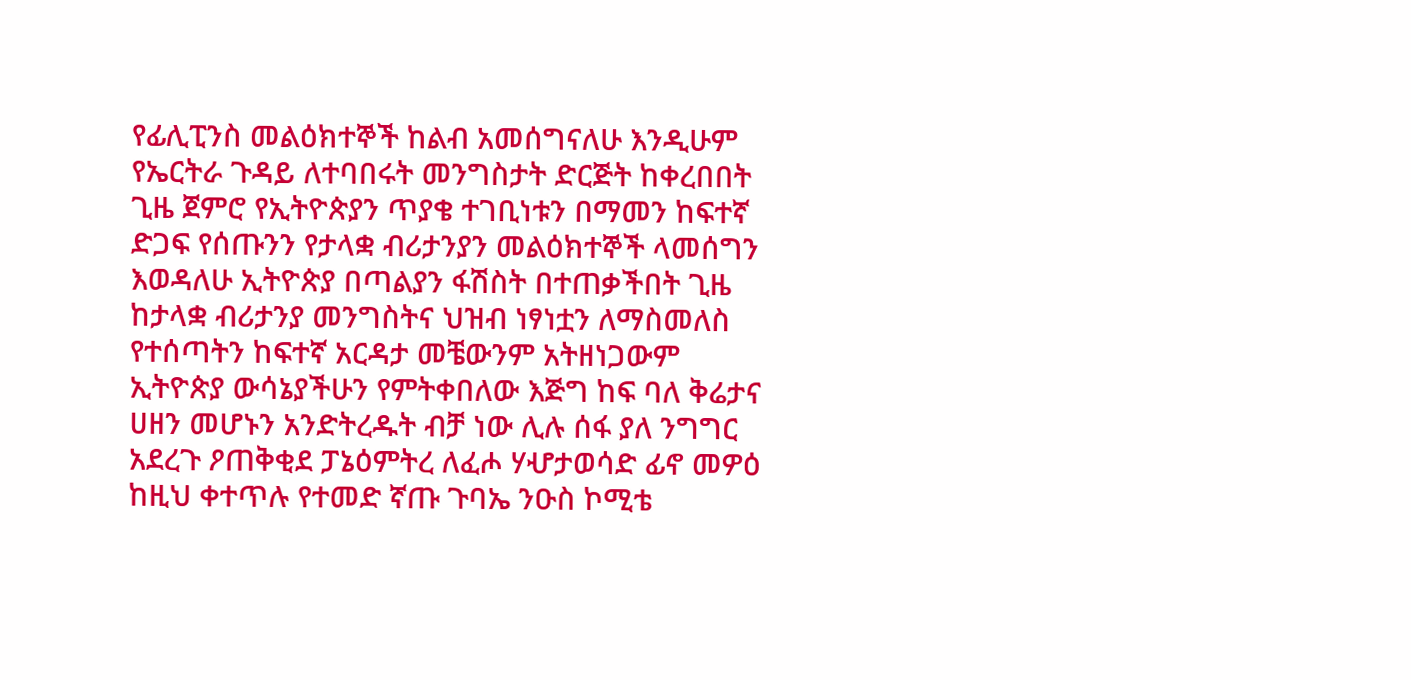የፊሊፒንስ መልዕክተኞች ከልብ አመሰግናለሁ እንዲሁም የኤርትራ ጉዳይ ለተባበሩት መንግስታት ድርጅት ከቀረበበት ጊዜ ጀምሮ የኢትዮጵያን ጥያቄ ተገቢነቱን በማመን ከፍተኛ ድጋፍ የሰጡንን የታላቋ ብሪታንያን መልዕክተኞች ላመሰግን እወዳለሁ ኢትዮጵያ በጣልያን ፋሽስት በተጠቃችበት ጊዜ ከታላቋ ብሪታንያ መንግስትና ህዝብ ነፃነቷን ለማስመለስ የተሰጣትን ከፍተኛ አርዳታ መቼውንም አትዘነጋውም ኢትዮጵያ ውሳኔያችሁን የምትቀበለው እጅግ ከፍ ባለ ቅሬታና ሀዘን መሆኑን አንድትረዱት ብቻ ነው ሊሉ ሰፋ ያለ ንግግር አደረጉ ዖጠቅቂደ ፓኔዕምትረ ለፈሖ ሃሇታወሳድ ፊኖ መዎዕ ከዚህ ቀተጥሉ የተመድ ኛጡ ጉባኤ ንዑስ ኮሚቴ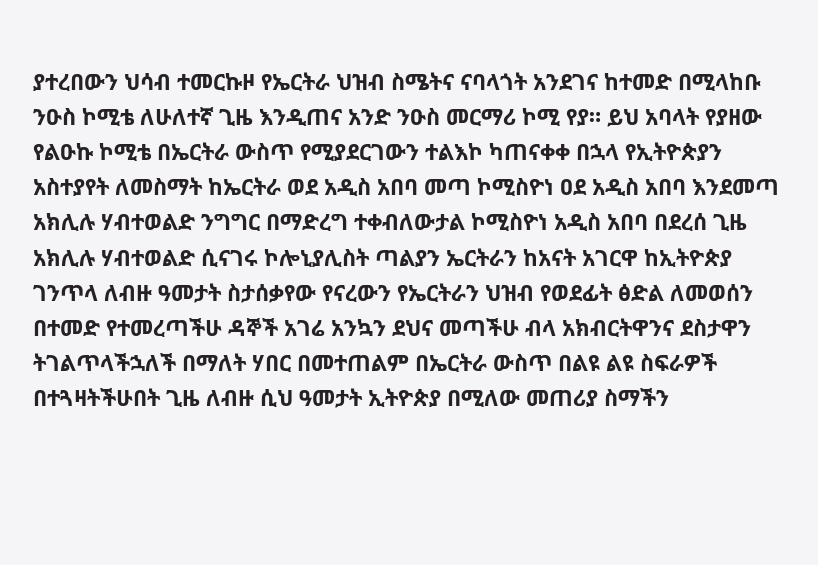ያተረበውን ህሳብ ተመርኩዞ የኤርትራ ህዝብ ስሜትና ናባላጎት አንደገና ከተመድ በሚላከቡ ንዑስ ኮሚቴ ለሁለተኛ ጊዜ እንዲጠና አንድ ንዑስ መርማሪ ኮሚ የያ። ይህ አባላት የያዘው የልዑኩ ኮሚቴ በኤርትራ ውስጥ የሚያደርገውን ተልእኮ ካጠናቀቀ በኋላ የኢትዮጵያን አስተያየት ለመስማት ከኤርትራ ወደ አዲስ አበባ መጣ ኮሚስዮነ ዐደ አዲስ አበባ እንደመጣ አክሊሉ ሃብተወልድ ንግግር በማድረግ ተቀብለውታል ኮሚስዮነ አዲስ አበባ በደረሰ ጊዜ አክሊሉ ሃብተወልድ ሲናገሩ ኮሎኒያሊስት ጣልያን ኤርትራን ከአናት አገርዋ ከኢትዮጵያ ገንጥላ ለብዙ ዓመታት ስታሰቃየው የናረውን የኤርትራን ህዝብ የወደፊት ፅድል ለመወሰን በተመድ የተመረጣችሁ ዳኞች አገሬ አንኳን ደህና መጣችሁ ብላ አክብርትዋንና ደስታዋን ትገልጥላችኋለች በማለት ሃበር በመተጠልም በኤርትራ ውስጥ በልዩ ልዩ ስፍራዎች በተጓዛትችሁበት ጊዜ ለብዙ ሲህ ዓመታት ኢትዮጵያ በሚለው መጠሪያ ስማችን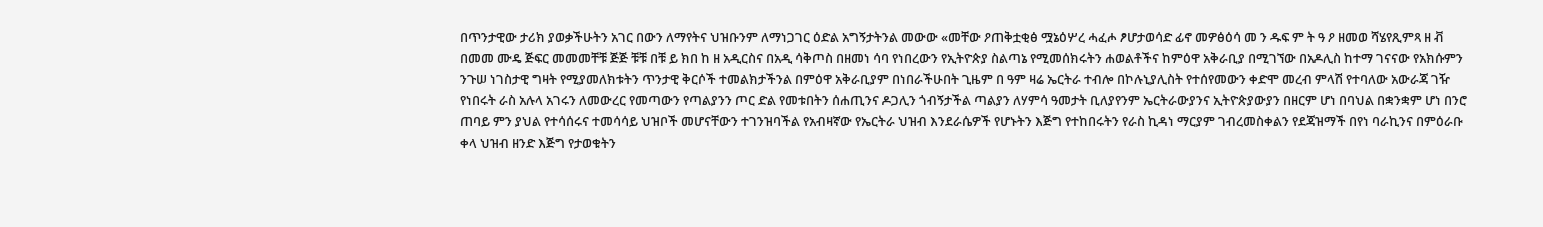በጥንታዊው ታሪክ ያወቃችሁትን አገር በውን ለማየትና ህዝቡንም ለማነጋገር ዕድል አግኝታትንል መውው «መቸው ዖጠቅቷቂፅ ሟኔዕሦረ ሓፈሖ ፆሆታወሳድ ፊኖ መዎፅዕሳ መ ን ዱፍ ም ት ዓ ዖ ዘመወ ሻሄየጺምጻ ዘ ቭ በመመ ሙዴ ጅፍር መመመቸቹ ጅጅ ቹቹ በቹ ይ ክበ ከ ዘ አዲርስና በአዲ ሳቅጦስ በዘመነ ሳባ የነበረውን የኢትዮጵያ ስልጣኔ የሚመሰክሩትን ሐወልቶችና ከምዕዋ አቅራቢያ በሚገኘው በአዶሊስ ከተማ ገናናው የአክሱምን ንጉሠ ነገስታዊ ግዛት የሚያመለክቱትን ጥንታዊ ቅርሶች ተመልክታችንል በምዕዋ አቅራቢያም በነበራችሁበት ጊዜም በ ዓም ዛሬ ኤርትራ ተብሎ በኮሉኒያሊስት የተሰየመውን ቀድሞ መረብ ምላሽ የተባለው አውራጃ ገዥ የነበሩት ራስ አሉላ አገሩን ለመውረር የመጣውን የጣልያንን ጦር ድል የመቱበትን ሰሐጢንና ዶጋሊን ጎብኝታችል ጣልያን ለሃምሳ ዓመታት ቢለያየንም ኤርትራውያንና ኢትዮጵያውያን በዘርም ሆነ በባህል በቋንቋም ሆነ በንሮ ጠባይ ምን ያህል የተሳሰሩና ተመሳሳይ ህዝቦች መሆናቸውን ተገንዝባችል የአብዛኛው የኤርትራ ህዝብ እንደራሴዎች የሆኑትን እጅግ የተከበሩትን የራስ ኪዳነ ማርያም ገብረመስቀልን የደጃዝማች በየነ ባራኪንና በምዕራቡ ቀላ ህዝብ ዘንድ እጅግ የታወቁትን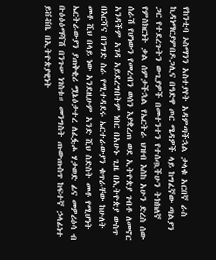የከንቲባ ኦስማንን አስተያየት አዳምጣችኋል ታላቁ አርበኛ ራስ ኪዳነማርያምበዶጋሊና በዓድዋ ጦር ሜዳዎች ላይ ከግፈኛው ጣልያን ጋር የተደረጉትን ውጊያዎች በመተንተን የተሰጧችሁን ትክክለኛ የምስክርነት ቃል ሰምታችኋል የኤርትራ ህዝብ እስከ አሁን ድረስ ሰው ሰራሽ የሆነውን የመረብን ወሰን እያቋረጠ ወደ ኢትዮጵያ ገብቶ ለመኖር አንዳችም አገዳ አይደረግበትም ነበር በአሁኑ ጊዜ በኢትዮጵያ ውስጥ በእርሻና በንግድ ስራ የሚተዳደሩ ኤርተራውያን ቁጥራቸው ከሁለት መቶ ሺህ በላይ ነው አንደዚሁም አንድ ሺህ ስድስት መቶ የሚሆነት ኤርትራውያን ያጠቅቂሪ ሟኔዕታተረ ለፈፏሖ ሃታወድ ፊና መዎሪዕሳ ብ ቡዕዕዕማሻሽ በንጉሠ ነገስቱ። መንግስት ጡውጡስጥ ከፍተኛ ኃላፊነተ ይቨቭቤ በኢትዮጵያዊነት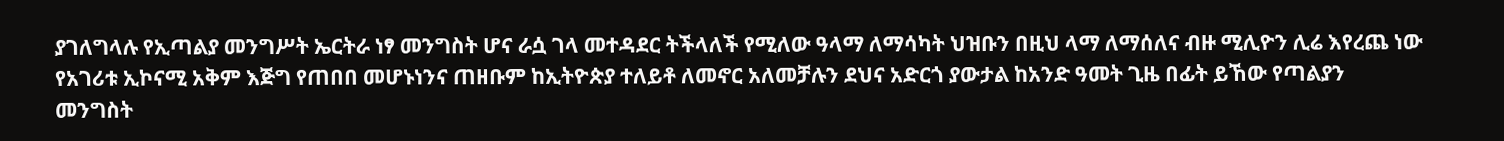ያገለግላሉ የኢጣልያ መንግሥት ኤርትራ ነፃ መንግስት ሆና ራሷ ገላ መተዳደር ትችላለች የሚለው ዓላማ ለማሳካት ህዝቡን በዚህ ላማ ለማሰለና ብዙ ሚሊዮን ሊሬ እየረጨ ነው የአገሪቱ ኢኮናሚ አቅም እጅግ የጠበበ መሆኑነንና ጠዘቡም ከኢትዮጵያ ተለይቶ ለመኖር አለመቻሉን ደህና አድርጎ ያውታል ከአንድ ዓመት ጊዜ በፊት ይኸው የጣልያን መንግስት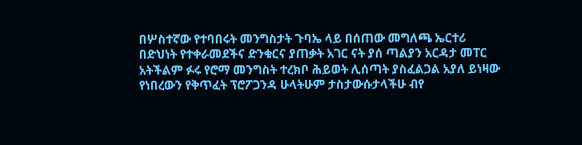በሦስተኛው የተባበሩት መንግስታት ጉባኤ ላይ በሰጠው መግለጫ ኤርተሪ በድህነት የተቀራመደችና ድንቁርና ያጠቃት አገር ናት ያሰ ጣልያን አርዳታ መፐር አትችልም ፉሩ የሮማ መንግስት ተረክቦ ሕይወት ሊሰጣት ያስፈልጋል አያለ ይነዛው የነበረውን የቅጥፈት ፕሮፖጋንዳ ሁላትሁም ታስታውሱታላችሁ ብየ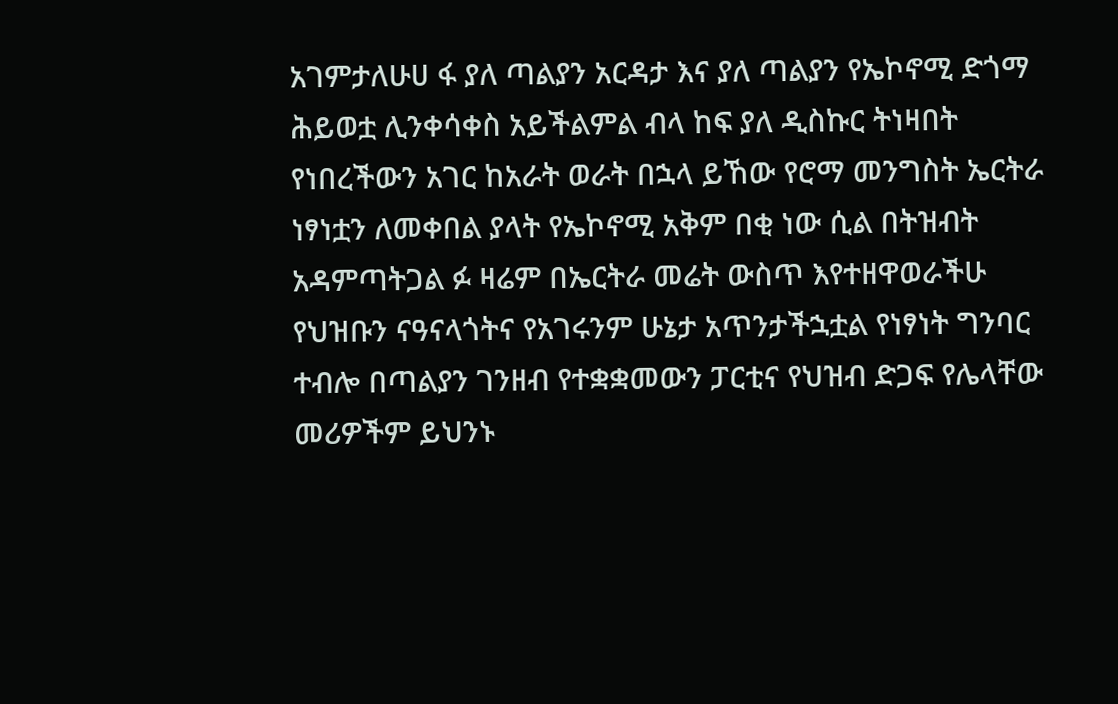አገምታለሁሀ ፋ ያለ ጣልያን አርዳታ እና ያለ ጣልያን የኤኮኖሚ ድጎማ ሕይወቷ ሊንቀሳቀስ አይችልምል ብላ ከፍ ያለ ዲስኩር ትነዛበት የነበረችውን አገር ከአራት ወራት በኋላ ይኸው የሮማ መንግስት ኤርትራ ነፃነቷን ለመቀበል ያላት የኤኮኖሚ አቅም በቂ ነው ሲል በትዝብት አዳምጣትጋል ፉ ዛሬም በኤርትራ መሬት ውስጥ እየተዘዋወራችሁ የህዝቡን ናዓናላጎትና የአገሩንም ሁኔታ አጥንታችኋቷል የነፃነት ግንባር ተብሎ በጣልያን ገንዘብ የተቋቋመውን ፓርቲና የህዝብ ድጋፍ የሌላቸው መሪዎችም ይህንኑ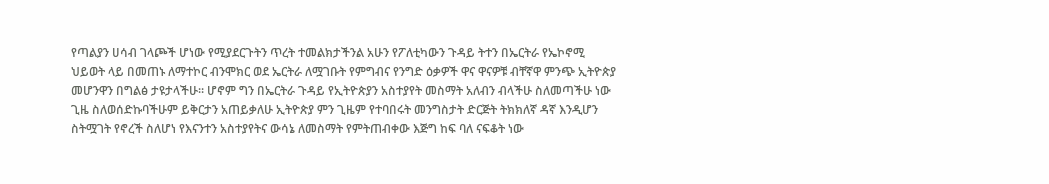የጣልያን ሀሳብ ገላጮች ሆነው የሚያደርጉትን ጥረት ተመልክታችንል አሁን የፖለቲካውን ጉዳይ ትተን በኤርትራ የኤኮኖሚ ህይወት ላይ በመጠኑ ለማተኮር ብንሞክር ወደ ኤርትራ ለሟገቡት የምግብና የንግድ ዕቃዎች ዋና ዋናዎቹ ብቸኛዋ ምንጭ ኢትዮጵያ መሆንዋን በግልፅ ታዩታላችሁ። ሆኖም ግን በኤርትራ ጉዳይ የኢትዮጵያን አስተያየት መስማት አለብን ብላችሁ ስለመጣችሁ ነው ጊዜ ስለወሰድኩባችሁም ይቅርታን አጠይቃለሁ ኢትዮጵያ ምን ጊዜም የተባበሩት መንግስታት ድርጅት ትክክለኛ ዳኛ እንዲሆን ስትሟገት የኖረች ስለሆነ የእናንተን አስተያየትና ውሳኔ ለመስማት የምትጠብቀው እጅግ ከፍ ባለ ናፍቆት ነው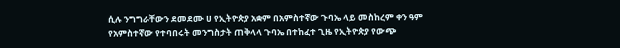ሲሉ ንግግራቸውን ደመደሙ ሀ የኢትዮጵያ አቋም በአምስተኛው ጉባኤ ላይ መስከረም ቀን ዓም የአምስተኛው የተባበሩት መንግስታት ጠቅላላ ጉባኤ በተከፈተ ጊዜ የኢትዮጵያ የውጭ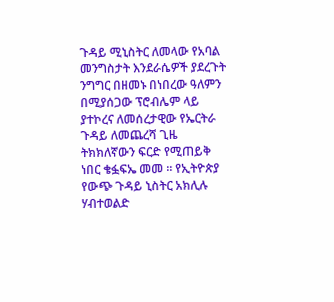ጉዳይ ሚኒስትር ለመላው የአባል መንግስታት እንደራሴዎች ያደረጉት ንግግር በዘመኑ በነበረው ዓለምን በሚያሰጋው ፕሮብሌም ላይ ያተኮረና ለመሰረታዊው የኤርትራ ጉዳይ ለመጨረሻ ጊዜ ትክክለኛውን ፍርድ የሚጠይቅ ነበር ቄፏፍኤ መመ ። የኢትዮጵያ የውጭ ጉዳይ ኒስትር አክሊሉ ሃብተወልድ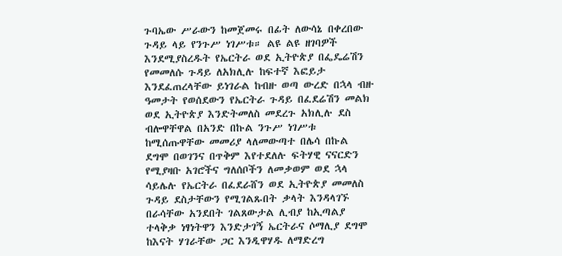ጉባኤው ሥራውን ከመጀመሩ በፊት ለውሳኔ በቀረበው ጉዳይ ላይ የንጉሥ ነገሥቱ። ልዩ ልዩ ዘገባዎች እንደሚያስረዱት የኤርትራ ወደ ኢትዮጵያ በፌዴሬሽን የመመለሱ ጉዳይ ለአክሊሉ ከፍተኛ እፎይታ እንደፈጠረላቸው ይነገራል ከብዙ ወጣ ውረድ በኋላ ብዙ ዓመታት የወሰደውን የኤርትራ ጉዳይ በፈደሬሽን መልክ ወደ ኢትዮጵያ እንድትመለስ መደረጉ አክሊሉ ደስ ብሎዋቸዋል በአንድ በኩል ንጉሥ ነገሥቱ ከሚሰጡዋቸው መመሪያ ላለመውጣተ በሌሳ በኩል ደግሞ በወገንና በጥቅም እየተደለሉ ፍትሃዊ ናናርድን የሚያዛቡ አገሮችና ግለሰቦችን ለመቃወም ወደ ኋላ ሳይሌሉ የኤርትራ በፈደራሸን ወደ ኢትዮጵያ መመለስ ጉዳይ ደስታቸውን የሚገልጹበት ቃላት እንዳላገኙ በራሳቸው አንደበት ገልጸውታል ሊብያ ከኢጣልያ ተላቅቃ ነፃነትዋን እንድታገኝ ኤርትራና ሶማሊያ ደግሞ ከእናት ሃገራቸው ጋር እንዲዋሃዱ ለማድረግ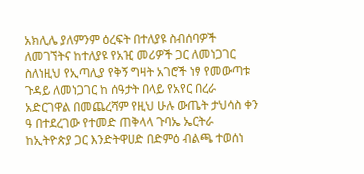አክሊሌ ያለምንም ዕረፍት በተለያዩ ስብሰባዎች ለመገኘትና ከተለያዩ የአዢ መሪዎች ጋር ለመነጋገር ስለነዚህ የኢጣሊያ የቅኝ ግዛት አገሮች ነፃ የመውጣቱ ጉዳይ ለመነጋገር ከ ሰዓታት በላይ የአየር በረራ አድርገዋል በመጨረሻም የዚህ ሁሉ ውጤት ታህሳስ ቀን ዓ በተደረገው የተመድ ጠቅላላ ጉባኤ ኤርትራ ከኢትዮጵያ ጋር እንድትዋሀድ በድምዕ ብልጫ ተወሰነ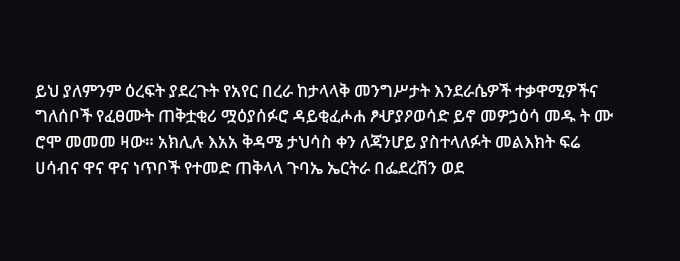ይህ ያለምንም ዕረፍት ያደረጉት የአየር በረራ ከታላላቅ መንግሥታት እንደራሴዎች ተቃዋሚዎችና ግለሰቦች የፈፀሙት ጠቅቷቂሪ ሟዕያሰፉሮ ዳይቂፈሖሐ ፆሇያዖወሳድ ይኖ መዎኃዕሳ መዱ ት ሙ ሮሞ መመመ ዛው። አክሊሉ እአአ ቅዳሜ ታህሳስ ቀን ለጃንሆይ ያስተላለፉት መልእክት ፍሬ ሀሳብና ዋና ዋና ነጥቦች የተመድ ጠቅላላ ጉባኤ ኤርትራ በፌደረሽን ወደ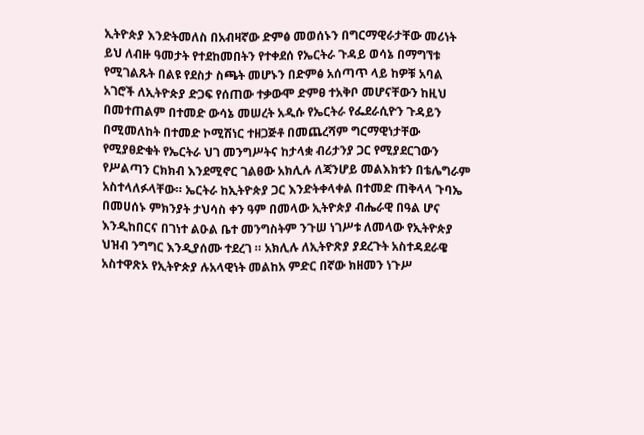ኢትዮጵያ እንድትመለስ በአብዛኛው ድምፅ መወሰኑን በግርማዊራታቸው መሪነት ይህ ለብዙ ዓመታት የተደከመበትን የተቀደሰ የኤርትራ ጉዳይ ወሳኔ በማግኘቱ የሚገልጹት በልዩ የደስታ ስጫት መሆኑን በድምፅ አሰጣጥ ላይ ከዎቹ አባል አገሮች ለኢትዮጵያ ድጋፍ የሰጠው ተቃውሞ ድምፀ ተአቅቦ መሆናቸውን ከዚህ በመተጠልም በተመድ ውሳኔ መሠረት አዲሱ የኤርትራ የፌደራሲዮን ጉዳይን በሚመለከት በተመድ ኮሚሽነር ተዘጋጅቶ በመጨረሻም ግርማዊነታቸው የሚያፀድቁት የኤርትራ ህገ መንግሥትና ከታላቋ ብሪታንያ ጋር የሚያደርገውን የሥልጣን ርክክብ እንደሚኖር ገልፀው አክሊሉ ለጃንሆይ መልእክቱን በቴሌግራም አስተላለፉላቸው። ኤርትራ ከኢትዮጵያ ጋር እንድትቀላቀል በተመድ ጠቅላላ ጉባኤ በመሀሰኑ ምክንያት ታህሳስ ቀን ዓም በመላው ኢትዮጵያ ብሔራዊ በዓል ሆና እንዲከበርና በገነተ ልዑል ቤተ መንግስትም ንጉሠ ነገሥቱ ለመላው የኢትዮጵያ ህዝብ ንግግር እንዲያሰሙ ተደረገ ። አክሊሉ ለኢትዮጽያ ያደረጉት አስተዳደራዌ አስተዋጽኦ የኢትዮጵያ ሉአላዊነት መልከአ ምድር በኛው ክዘመን ነጉሥ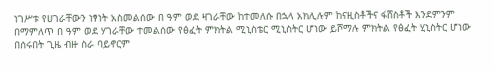ነገሥቱ የሀገራቸውን ነፃነት አስመልሰው በ ዓም ወደ ዛገራቸው ከተመለሱ በኋላ አክሊሉም ከናዚስቶችና ፋሸስቶች እንደምንም በማምለጥ በ ዓም ወደ ሃገራቸው ተመልሰው የፅፈት ምክትል ሚኒስቴር ሚኒስትር ሆነው ይሾማሉ ምክትል የፅፈት ሂኒስትር ሆነው በሰሩበት ጊዜ ብዙ ስራ ባይኖርም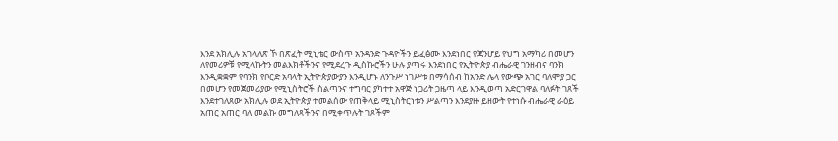እንደ አክሊሉ አገላለጽ ኾ በጽፈት ሚኒቴር ውስጥ አንዳንድ ጉዳዮችን ይፈፅሙ እንደነበር የጃንሆይ የህግ አማካሪ በመሆን ለየመሪዎቹ የሚላኩትን መልእክቶችንና የሚደረጉ ዲስኩሮችን ሁሉ ያጣሩ እንደነበር የኢትዮጵያ ብሔራዊ ገንዘብና ባንክ እንዲቋቋም የባንክ የቦርድ አባላት ኢትዮጵያውያን እንዲሆኑ ለንጉሥ ነገሥቱ በማሳሰብ ከአንድ ሌላ የውጭ አገር ባለሞያ ጋር በመሆን የመጀመሪያው የሚኒስትሮች ስልጣንና ተግባር ያካተተ አዋጅ ነጋሪት ጋዜጣ ላይ እንዲወጣ አድርገዋል ባለፉት ገጸች እንደተገለጸው አክሊሉ ወደ ኢትዮጵያ ተመልሰው የጠቅላይ ሚኒስትርነቱን ሥልጣን እንደያዙ ይዘውት የተነሱ ብሔራዊ ራዕይ አጠር አጠር ባለ መልኩ መግለጻችንና በሚቀጥሉት ገጾችም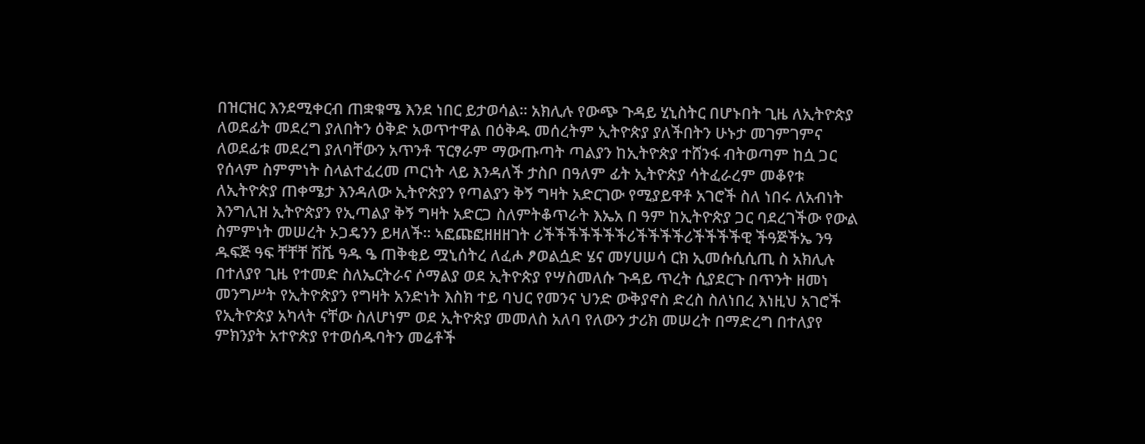በዝርዝር እንደሚቀርብ ጠቋቁሜ እንደ ነበር ይታወሳል። አክሊሉ የውጭ ጉዳይ ሂኒስትር በሆኑበት ጊዜ ለኢትዮጵያ ለወደፊት መደረግ ያለበትን ዕቅድ አወጥተዋል በዕቅዱ መሰረትም ኢትዮጵያ ያለችበትን ሁኑታ መገምገምና ለወደፊቱ መደረግ ያለባቸውን አጥንቶ ፕርፃራም ማውጡጣት ጣልያን ከኢትዮጵያ ተሸንፋ ብትወጣም ከሷ ጋር የሰላም ስምምነት ስላልተፈረመ ጦርነት ላይ እንዳለች ታስቦ በዓለም ፊት ኢትዮጵያ ሳትፈራረም መቆየቱ ለኢትዮጵያ ጠቀሜታ እንዳለው ኢትዮጵያን የጣልያን ቅኝ ግዛት አድርገው የሚያይዋቶ አገሮች ስለ ነበሩ ለአብነት እንግሊዝ ኢትዮጵያን የኢጣልያ ቅኝ ግዛት አድርጋ ስለምትቆጥራት እኤአ በ ዓም ከኢትዮጵያ ጋር ባደረገችው የውል ስምምነት መሠረት ኦጋዴንን ይዛለች። ኣፎጩፎዘዘዘገት ሪችችችችችችችሪችችችችሪችችችችዊ ችዓጅችኤ ንዓ ዱፍጅ ዓፍ ቸቸቸ ሽሼ ዓዱ ዔ ጠቅቂይ ሟኒሰትረ ለፈሖ ፆወልሷድ ሄና መሃሀሠሳ ርክ ኢመሱሲሲጢ ስ አክሊሉ በተለያየ ጊዜ የተመድ ስለኤርትራና ሶማልያ ወደ ኢትዮጵያ የሣስመለሱ ጉዳይ ጥረት ሲያደርጉ በጥንት ዘመነ መንግሥት የኢትዮጵያን የግዛት አንድነት እስክ ተይ ባህር የመንና ህንድ ውቅያኖስ ድረስ ስለነበረ እነዚህ አገሮች የኢትዮጵያ አካላት ናቸው ስለሆነም ወደ ኢትዮጵያ መመለስ አለባ የለውን ታሪክ መሠረት በማድረግ በተለያየ ምክንያት አተዮጵያ የተወሰዱባትን መሬቶች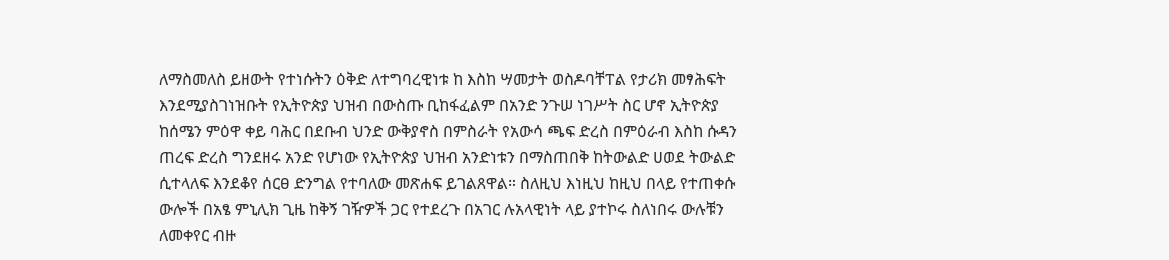ለማስመለስ ይዘውት የተነሱትን ዕቅድ ለተግባረዊነቱ ከ እስከ ሣመታት ወስዶባቸፐል የታሪክ መፃሕፍት እንደሚያስገነዝቡት የኢትዮጵያ ህዝብ በውስጡ ቢከፋፈልም በአንድ ንጉሠ ነገሥት ስር ሆኖ ኢትዮጵያ ከሰሜን ምዕዋ ቀይ ባሕር በደቡብ ህንድ ውቅያኖስ በምስራት የአውሳ ጫፍ ድረስ በምዕራብ እስከ ሱዳን ጠረፍ ድረስ ግንደዘሩ አንድ የሆነው የኢትዮጵያ ህዝብ አንድነቱን በማስጠበቅ ከትውልድ ሀወደ ትውልድ ሲተላለፍ እንደቆየ ሰርፀ ድንግል የተባለው መጽሐፍ ይገልጸዋል። ስለዚህ እነዚህ ከዚህ በላይ የተጠቀሱ ውሎች በአፄ ምኒሊክ ጊዜ ከቅኝ ገዥዎች ጋር የተደረጉ በአገር ሉአላዊነት ላይ ያተኮሩ ስለነበሩ ውሉቹን ለመቀየር ብዙ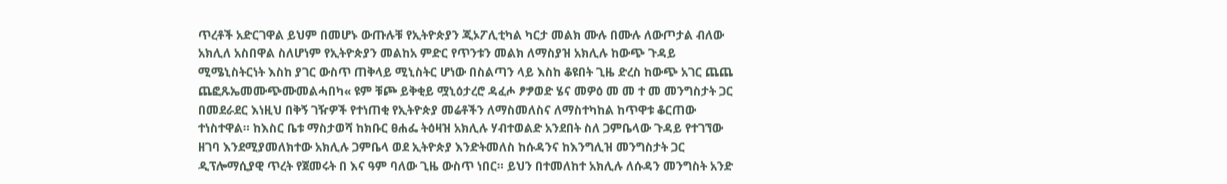ጥረቶች አድርገዋል ይህም በመሆኑ ውጡሉቹ የኢትዮጵያን ጂኦፖሊቲካል ካርታ መልክ ሙሉ በሙሉ ለውጦታል ብለው አክሊለ አስበዋል ስለሆነም የኢትዮጵያን መልከአ ምድር የጥንቱን መልክ ለማስያዝ አክሊሉ ከውጭ ጉዳይ ሚሜኒስትርነት እስከ ያገር ውስጥ ጠቅላይ ሚኒስትር ሆነው በስልጣን ላይ እስከ ቆዩበት ጊዜ ድረስ ከውጭ አገር ጨጨ ጨፎጹኤመሙጭሙመልሓበካ« ዩም ቹጮ ይቅቂይ ሟኒዕታረሮ ዳፈሖ ፆፇወድ ሄና መዎዕ መ መ ተ መ መንግስታት ጋር በመደራደር እነዚህ በቅኝ ገዥዎች የተነጠቂ የኢትዮጵያ መሬቶችን ለማስመለስና ለማስተካከል ከጥዋቱ ቆርጠው ተነስተዋል። ከእስር ቤቱ ማስታወሻ ከክቡር ፀሐፌ ትዕዛዝ አክሊሉ ሃብተወልድ አንደበት ስለ ጋምቤላው ጉዳይ የተገኘው ዘገባ እንደሚያመለክተው አክሊሉ ጋምቤላ ወደ ኢትዮጵያ እንድትመለስ ከሱዳንና ከእንግሊዝ መንግስታት ጋር ዲፕሎማሲያዊ ጥረት የጀመሩት በ እና ዓም ባለው ጊዜ ውስጥ ነበር። ይህን በተመለከተ አክሊሉ ለሱዳን መንግስት አንድ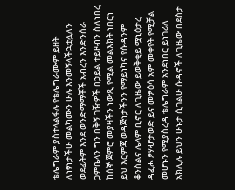ቴሌግራም ያስተላልፋሉ የቴሌግራሙም ይዘት ለነፃነታችሁ መልካሙን ሁሉ እንመኝላችኋቷሏለን ወደፊትም እንደ ወንድማማቾች አብረን እንድንሰራ ጋምቤላን ግን በቅኝ ገዥዎች በኃይል ተይዞብን ስለነበረ ከሰኞ ጀምሮ መያዛችን ነውጺ የሚል መልእክት ነበርነ ይህ እርምጃ ወዳጅነታችንን የማይነካና የሱዳንም ቆንስልና ሌላም ቢኖር ለጊዜው ይወቅቂይ ሟኒዕታረ ዳፈሖ ፆሃሇታወድ ይና መፇዕሳ አም መቀየት የሚቻል መሆኑን የሚያስረዳ ቴሌግራም አንደነበር ይነገሪለ አክሊሉ ይህን ሁኑታ ሲገልሁ ሱዳኖች ለጊዜው በደስታ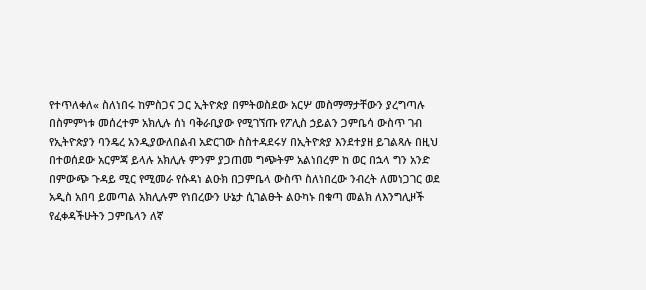የተጥለቀለ« ስለነበሩ ከምስጋና ጋር ኢትዮጵያ በምትወስደው አርሦ መስማማታቸውን ያረግጣሉ በስምምነቱ መሰረተም አክሊሉ ሰነ ባቅራቢያው የሚገኘጡ የፖሊስ ኃይልን ጋምቤሳ ውስጥ ገብ የኢትዮጵያን ባንዴረ አንዲያውለበልብ አድርገው ስስተዳደሩሃ በኢትዮጵያ እንደተያዘ ይገልጻሉ በዚህ በተወሰደው አርምጃ ይላሉ አክሊሉ ምንም ያጋጠመ ግጭትም አልነበረም ከ ወር በኋላ ግን አንድ በምውጭ ጉዳይ ሚር የሚመራ የሱዳነ ልዑክ በጋምቤላ ውስጥ ስለነበረው ንብረት ለመነጋገር ወደ አዲስ አበባ ይመጣል አክሊሉም የነበረውን ሁኔታ ሲገልፁት ልዑካኑ በቁጣ መልክ ለእንግሊዞች የፈቀዳችሁትን ጋምቤላን ለኛ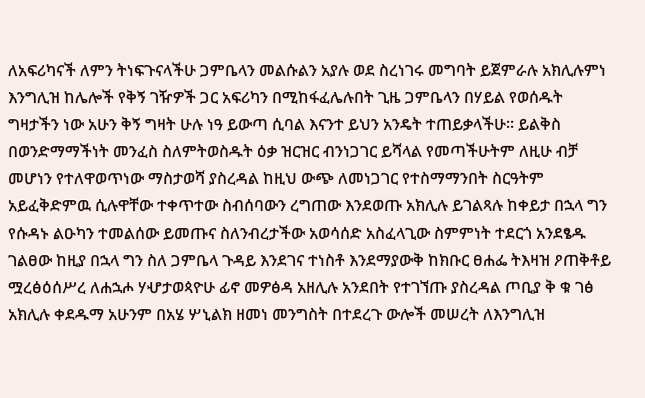ለአፍሪካናች ለምን ትነፍጉናላችሁ ጋምቤላን መልሱልን አያሉ ወደ ስረነገሩ መግባት ይጀምራሉ አክሊሉምነ እንግሊዝ ከሌሎች የቅኝ ገዥዎች ጋር አፍሪካን በሚከፋፈሌሉበት ጊዜ ጋምቤላን በሃይል የወሰዱት ግዛታችን ነው አሁን ቅኝ ግዛት ሁሉ ነዓ ይውጣ ሲባል እናንተ ይህን አንዴት ተጠይቃላችሁ። ይልቅስ በወንድማማችነት መንፈስ ስለምትወስዱት ዕቃ ዝርዝር ብንነጋገር ይሻላል የመጣችሁትም ለዚሁ ብቻ መሆነን የተለዋወጥነው ማስታወሻ ያስረዳል ከዚህ ውጭ ለመነጋገር የተስማማንበት ስርዓትም አይፈቅድምዉ ሲሉዋቸው ተቀጥተው ስብሰባውን ረግጠው እንደወጡ አክሊሉ ይገልጻሉ ከቀይታ በኋላ ግን የሱዳኑ ልዑካን ተመልሰው ይመጡና ስለንብረታችው አወሳሰድ አስፈላጊው ስምምነት ተደርጎ አንደፄዱ ገልፀው ከዚያ በኋላ ግን ስለ ጋምቤላ ጉዳይ እንደገና ተነስቶ እንደማያውቅ ከክቡር ፀሐፌ ትእዛዝ ዖጠቅቶይ ሟረፅዕሰሥረ ለሐኋሖ ሃሇታወጳዮሁ ፊኖ መዎፅዳ አዘሊሉ አንደበት የተገኘጡ ያስረዳል ጦቢያ ቅ ቁ ገፅ አክሊሉ ቀደዱማ አሁንም በአሄ ሦኒልክ ዘመነ መንግስት በተደረጉ ውሎች መሠረት ለእንግሊዝ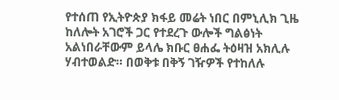የተሰጠ የኢትዮጵያ ክፋይ መሬት ነበር በምኒሊክ ጊዜ ከለሎት አገሮች ጋር የተደረጉ ውሎች ግልፅነት አልነበራቸውም ይላሌ ክቡር ፀሐፌ ትዕዛዝ አክሊሉ ሃብተወልድ። በወቅቱ በቅኝ ገዥዎች የተከለሉ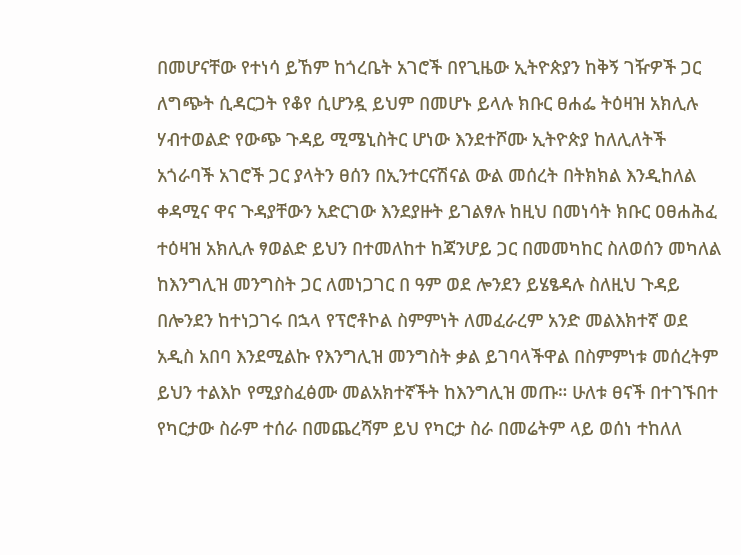በመሆናቸው የተነሳ ይኸም ከጎረቤት አገሮች በየጊዜው ኢትዮጵያን ከቅኝ ገዥዎች ጋር ለግጭት ሲዳርጋት የቆየ ሲሆንዷ ይህም በመሆኑ ይላሉ ክቡር ፀሐፌ ትዕዛዝ አክሊሉ ሃብተወልድ የውጭ ጉዳይ ሚሜኒስትር ሆነው እንደተሾሙ ኢትዮጵያ ከለሊለትች አጎራባች አገሮች ጋር ያላትን ፀሰን በኢንተርናሽናል ውል መሰረት በትክክል እንዲከለል ቀዳሚና ዋና ጉዳያቸውን አድርገው እንደያዙት ይገልፃሉ ከዚህ በመነሳት ክቡር ዐፀሐሕፈ ተዕዛዝ አክሊሉ ፃወልድ ይህን በተመለከተ ከጃንሆይ ጋር በመመካከር ስለወሰን መካለል ከእንግሊዝ መንግስት ጋር ለመነጋገር በ ዓም ወደ ሎንደን ይሄፄዳሉ ስለዚህ ጉዳይ በሎንደን ከተነጋገሩ በኋላ የፕሮቶኮል ስምምነት ለመፈራረም አንድ መልእክተኛ ወደ አዲስ አበባ እንደሚልኩ የእንግሊዝ መንግስት ቃል ይገባላችዋል በስምምነቱ መሰረትም ይህን ተልእኮ የሚያስፈፅሙ መልአክተኛችት ከእንግሊዝ መጡ። ሁለቱ ፀናች በተገኙበተ የካርታው ስራም ተሰራ በመጨረሻም ይህ የካርታ ስራ በመሬትም ላይ ወሰነ ተከለለ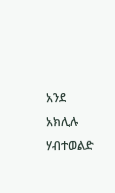አንደ አክሊሉ ሃብተወልድ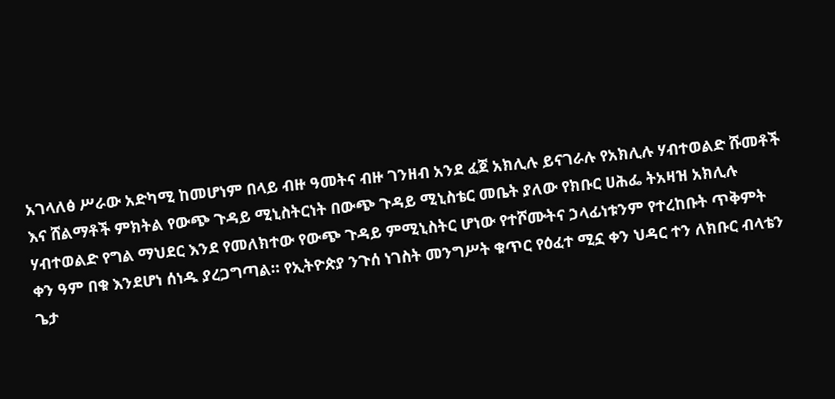አገላለፅ ሥራው አድካሚ ከመሆነም በላይ ብዙ ዓመትና ብዙ ገንዘብ አንደ ፈጀ አክሊሉ ይናገራሉ የአክሊሉ ሃብተወልድ ሹመቶች እና ሸልማቶች ምክትል የውጭ ጉዳይ ሚኒስትርነት በውጭ ጉዳይ ሚኒስቴር መቤት ያለው የክቡር ሀሕፌ ትአዛዝ አክሊሉ ሃብተወልድ የግል ማህደር እንደ የመለክተው የውጭ ጉዳይ ምሚኒስትር ሆነው የተሾሙትና ኃላፊነቱንም የተረከቡት ጥቅምት ቀን ዓም በቁ እንደሆነ ሰነዱ ያረጋግጣል። የኢትዮጵያ ንጉሰ ነገስት መንግሥት ቁጥር የዕፈተ ሚኗ ቀን ህዳር ተን ለክቡር ብላቴን ጌታ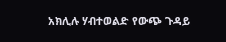አክሊሉ ሃብተወልድ የውጭ ጉዳይ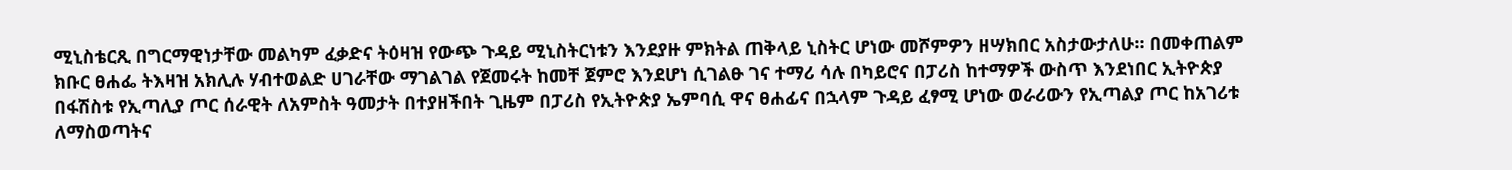ሚኒስቴርጺ በግርማዊነታቸው መልካም ፈቃድና ትዕዛዝ የውጭ ጉዳይ ሚኒስትርነቱን እንደያዙ ምክትል ጠቅላይ ኒስትር ሆነው መሾምዎን ዘሣክበር አስታውታለሁ። በመቀጠልም ክቡር ፀሐፌ ትእዛዝ አክሊሉ ሃብተወልድ ሀገራቸው ማገልገል የጀመሩት ከመቸ ጀምሮ እንደሆነ ሲገልፁ ገና ተማሪ ሳሉ በካይሮና በፓሪስ ከተማዎች ውስጥ እንደነበር ኢትዮጵያ በፋሽስቱ የኢጣሊያ ጦር ሰራዊት ለአምስት ዓመታት በተያዘችበት ጊዜም በፓሪስ የኢትዮጵያ ኤምባሲ ዋና ፀሐፊና በኋላም ጉዳይ ፈፃሚ ሆነው ወራሪውን የኢጣልያ ጦር ከአገሪቱ ለማስወጣትና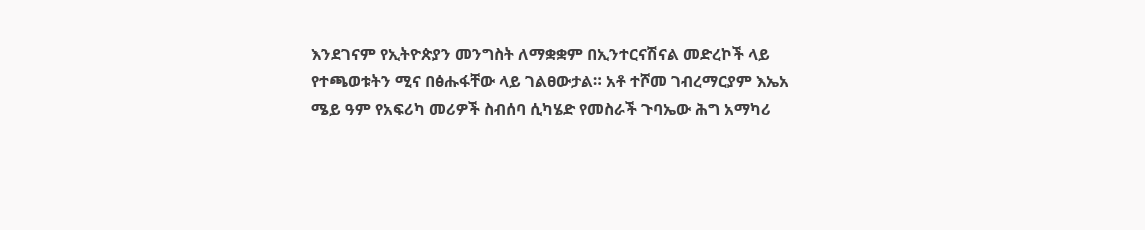እንደገናም የኢትዮጵያን መንግስት ለማቋቋም በኢንተርናሽናል መድረኮች ላይ የተጫወቱትን ሚና በፅሑፋቸው ላይ ገልፀውታል። አቶ ተሾመ ገብረማርያም እኤአ ሜይ ዓም የአፍሪካ መሪዎች ስብሰባ ሲካሄድ የመስራች ጉባኤው ሕግ አማካሪ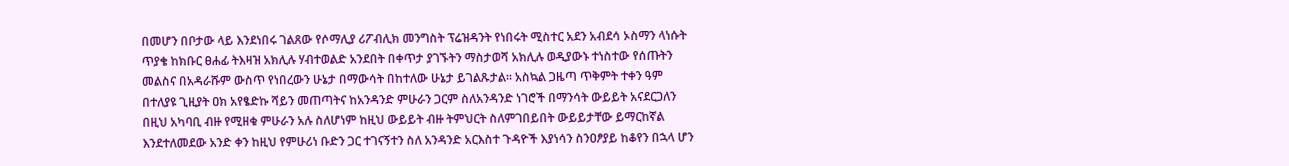በመሆን በቦታው ላይ እንደነበሩ ገልጸው የሶማሊያ ሪፖብሊክ መንግስት ፕሬዝዳንት የነበሩት ሚስተር አደን አብደሳ ኦስማን ላነሱት ጥያቄ ከክቡር ፀሐፊ ትእዛዝ አክሊሉ ሃብተወልድ አንደበት በቀጥታ ያገኙትን ማስታወሻ አክሊሉ ወዲያውኑ ተነስተው የሰጡትን መልስና በአዳራሹም ውስጥ የነበረውን ሁኔታ በማውሳት በከተለው ሁኔታ ይገልጹታል። አስኳል ጋዜጣ ጥቅምት ተቀን ዓም በተለያዩ ጊዚያት ዐክ አየፄድኩ ሻይን መጠጣትና ከአንዳንድ ምሁራን ጋርም ስለአንዳንድ ነገሮች በማንሳት ውይይት አናደርጋለን በዚህ አካባቢ ብዙ የሚዘቁ ምሁራን አሉ ስለሆነም ከዚህ ውይይት ብዙ ትምህርት ስለምገበይበት ውይይታቸው ይማርከኛል እንደተለመደው አንድ ቀን ከዚህ የምሁሪነ ቡድን ጋር ተገናኝተን ስለ አንዳንድ አርእስተ ጉዳዮች እያነሳን ስንዐፆያይ ከቆየን በኋላ ሆን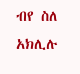ብየ ስለ አክሊሉ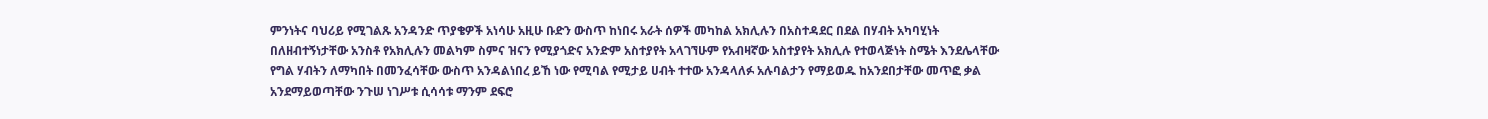ምንነትና ባህሪይ የሚገልጹ አንዳንድ ጥያቄዎች አነሳሁ አዚሁ ቡድን ውስጥ ከነበሩ አራት ሰዎች መካከል አክሊሉን በአስተዳደር በደል በሃብት አካባሂነት በለዘብተኝነታቸው አንስቶ የአክሊሉን መልካም ስምና ዝናን የሚያጎድና አንድም አስተያየት አላገኘሁም የአብዛኛው አስተያየት አክሊሉ የተወላጅነት ስሜት እንደሌላቸው የግል ሃብትን ለማካበት በመንፈሳቸው ውስጥ አንዳልነበረ ይኸ ነው የሚባል የሚታይ ሀብት ተተው አንዳላለፉ አሉባልታን የማይወዱ ከአንደበታቸው መጥፎ ቃል አንደማይወጣቸው ንጉሠ ነገሥቱ ሲሳሳቱ ማንም ደፍሮ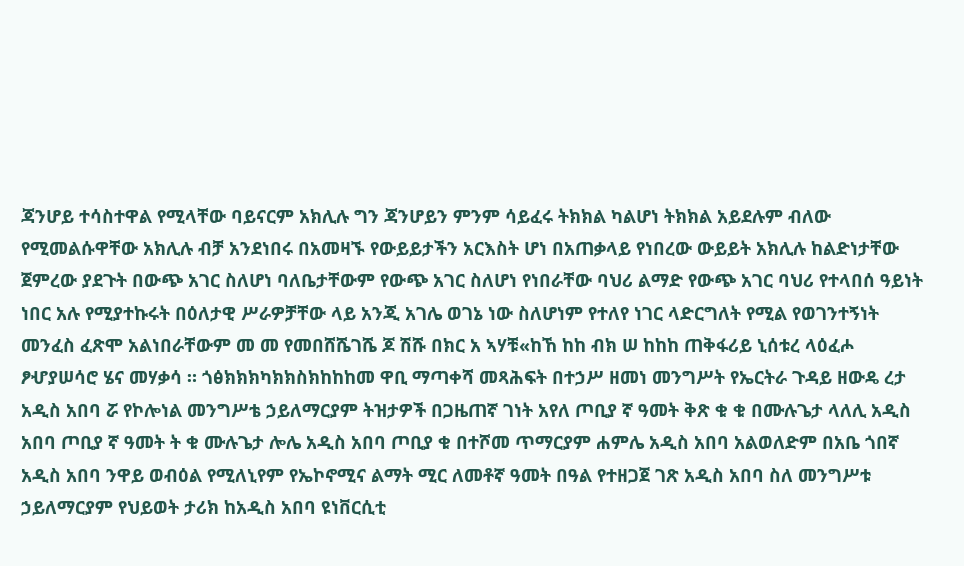ጃንሆይ ተሳስተዋል የሚላቸው ባይናርም አክሊሉ ግን ጃንሆይን ምንም ሳይፈሩ ትክክል ካልሆነ ትክክል አይደሉም ብለው የሚመልሱዋቸው አክሊሉ ብቻ አንደነበሩ በአመዛኙ የውይይታችን አርእስት ሆነ በአጠቃላይ የነበረው ውይይት አክሊሉ ከልድነታቸው ጀምረው ያደጉት በውጭ አገር ስለሆነ ባለቤታቸውም የውጭ አገር ስለሆነ የነበራቸው ባህሪ ልማድ የውጭ አገር ባህሪ የተላበሰ ዓይነት ነበር አሉ የሚያተኩሩት በዕለታዊ ሥራዎቻቸው ላይ አንጂ አገሌ ወገኔ ነው ስለሆነም የተለየ ነገር ላድርግለት የሚል የወገንተኝነት መንፈስ ፈጽሞ አልነበራቸውም መ መ የመበሸሼገሼ ጆ ሽሹ በክር አ ኣሃቹ«ከኸ ከከ ብክ ሠ ከከከ ጠቅፋሪይ ኒሰቱረ ላዕፈሖ ፆሇያሠሳሮ ሄና መሃቃሳ ። ጎፅክክክካክክስክከከከመ ዋቢ ማጣቀሻ መጻሕፍት በተኃሥ ዘመነ መንግሥት የኤርትራ ጉዳይ ዘውዴ ረታ አዲስ አበባ ሯ የኮሎነል መንግሥቴ ኃይለማርያም ትዝታዎች በጋዜጠኛ ገነት አየለ ጦቢያ ኛ ዓመት ቅጽ ቁ ቁ በሙሉጌታ ላለሊ አዲስ አበባ ጦቢያ ኛ ዓመት ት ቁ ሙሉጌታ ሎሌ አዲስ አበባ ጦቢያ ቁ በተሾመ ጥማርያም ሐምሌ አዲስ አበባ አልወለድም በአቤ ጎበኛ አዲስ አበባ ንዋይ ወብዕል የሚለኒየም የኤኮኖሚና ልማት ሚር ለመቶኛ ዓመት በዓል የተዘጋጀ ገጽ አዲስ አበባ ስለ መንግሥቱ ኃይለማርያም የህይወት ታሪክ ከአዲስ አበባ ዩነቨርሲቲ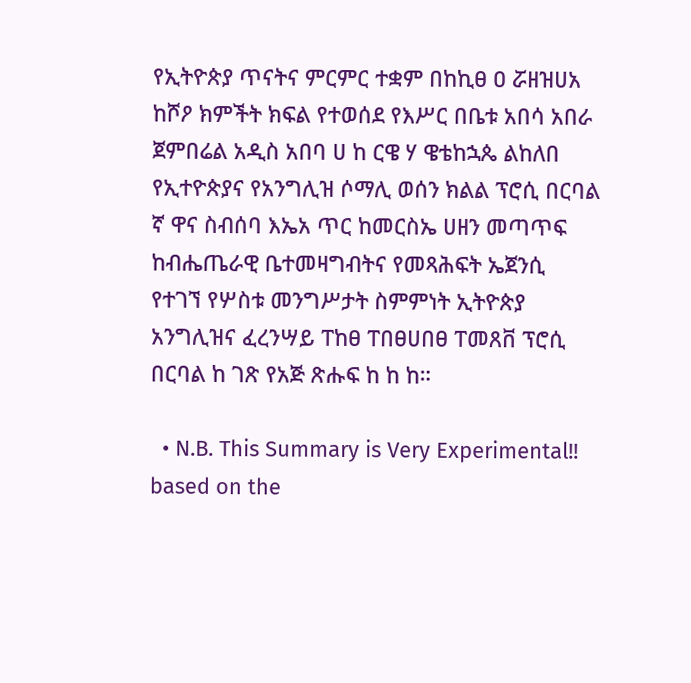የኢትዮጵያ ጥናትና ምርምር ተቋም በከኪፀ ዐ ሯዘዝሀአ ከሾዖ ክምችት ክፍል የተወሰደ የእሥር በቤቱ አበሳ አበራ ጀምበሬል አዲስ አበባ ሀ ከ ርዌ ሃ ዌቴከኋጴ ልከለበ የኢተዮጵያና የአንግሊዝ ሶማሊ ወሰን ክልል ፕሮሲ በርባል ኛ ዋና ስብሰባ እኤአ ጥር ከመርስኤ ሀዘን መጣጥፍ ከብሔጤራዊ ቤተመዛግብትና የመጻሕፍት ኤጀንሲ የተገኘ የሦስቱ መንግሥታት ስምምነት ኢትዮጵያ አንግሊዝና ፈረንሣይ ፐከፀ ፐበፀሀበፀ ፐመጸቨ ፕሮሲ በርባል ከ ገጽ የአጅ ጽሑፍ ከ ከ ከ።

  • N.B. This Summary is Very Experimental!! based on the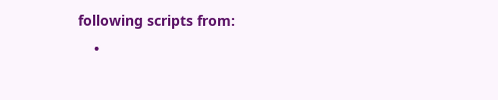following scripts from:
    •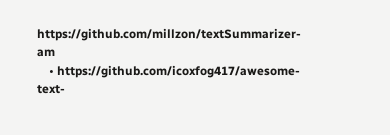https://github.com/millzon/textSummarizer-am
    • https://github.com/icoxfog417/awesome-text-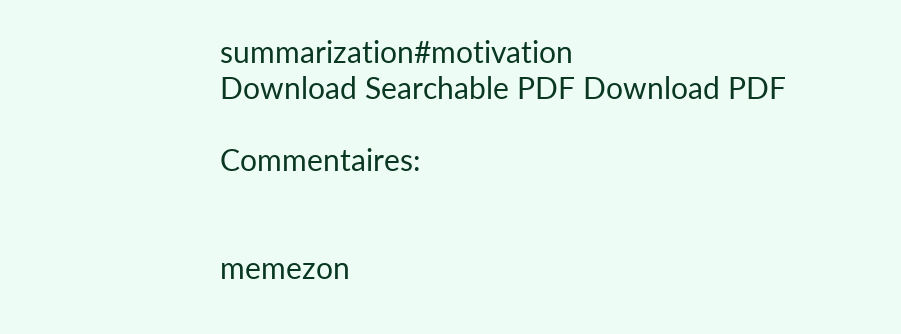summarization#motivation
Download Searchable PDF Download PDF

Commentaires:


memezon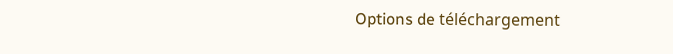Options de téléchargement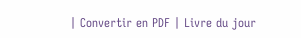| Convertir en PDF | Livre du jour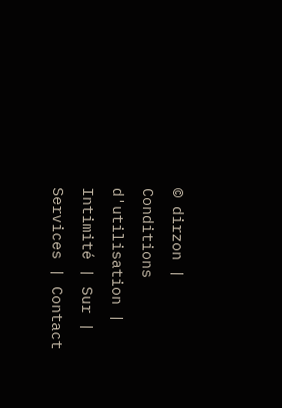© dirzon | Conditions d'utilisation | Intimité | Sur | Services | Contact